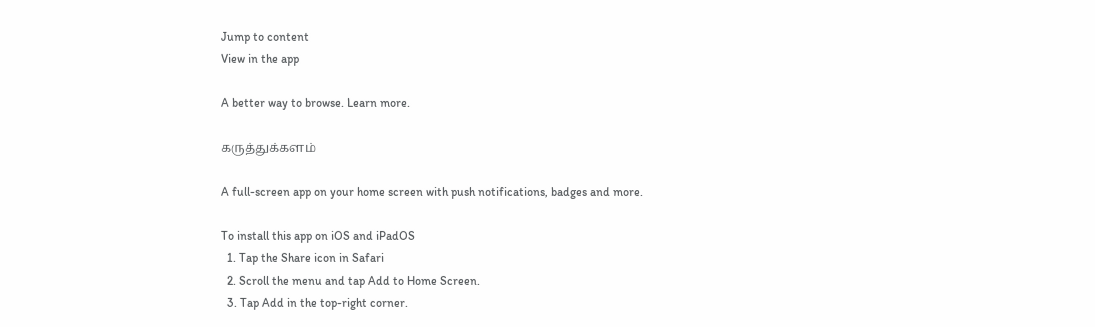Jump to content
View in the app

A better way to browse. Learn more.

கருத்துக்களம்

A full-screen app on your home screen with push notifications, badges and more.

To install this app on iOS and iPadOS
  1. Tap the Share icon in Safari
  2. Scroll the menu and tap Add to Home Screen.
  3. Tap Add in the top-right corner.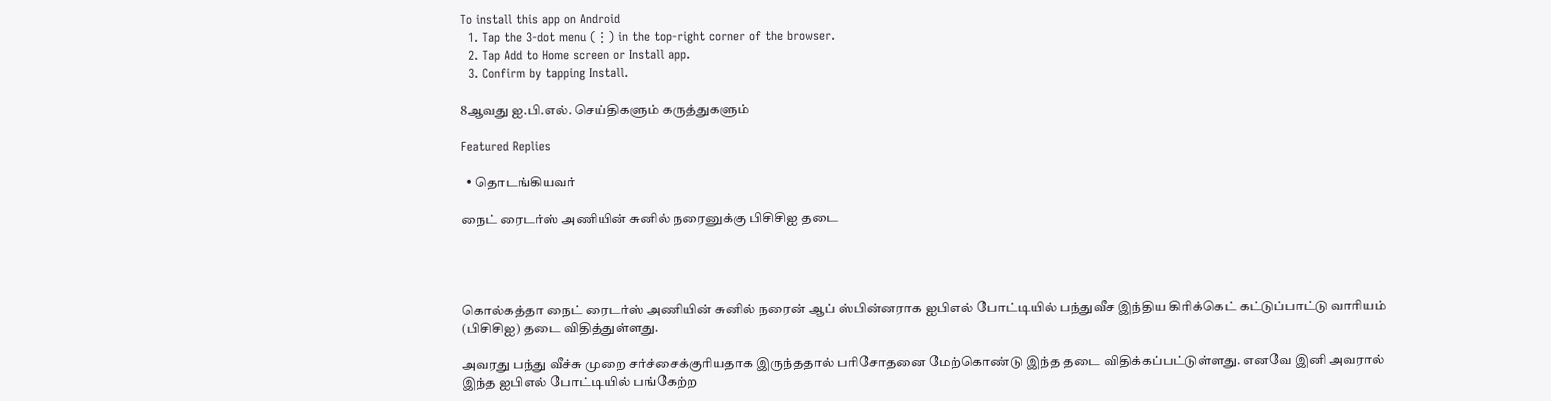To install this app on Android
  1. Tap the 3-dot menu (⋮) in the top-right corner of the browser.
  2. Tap Add to Home screen or Install app.
  3. Confirm by tapping Install.

8ஆவது ஐ.பி.எல். செய்திகளும் கருத்துகளும்

Featured Replies

  • தொடங்கியவர்

நைட் ரைடர்ஸ் அணியின் சுனில் நரைனுக்கு பிசிசிஐ தடை




கொல்கத்தா நைட் ரைடர்ஸ் அணியின் சுனில் நரைன் ஆப் ஸ்பின்னராக ஐபிஎல் போட்டியில் பந்துவீச இந்திய கிரிக்கெட் கட்டுப்பாட்டு வாரியம் (பிசிசிஐ) தடை விதித்துள்ளது.

அவரது பந்து வீச்சு முறை சர்ச்சைக்குரியதாக இருந்ததால் பரிசோதனை மேற்கொண்டு இந்த தடை விதிக்கப்பட்டுள்ளது. எனவே இனி அவரால் இந்த ஐபிஎல் போட்டியில் பங்கேற்ற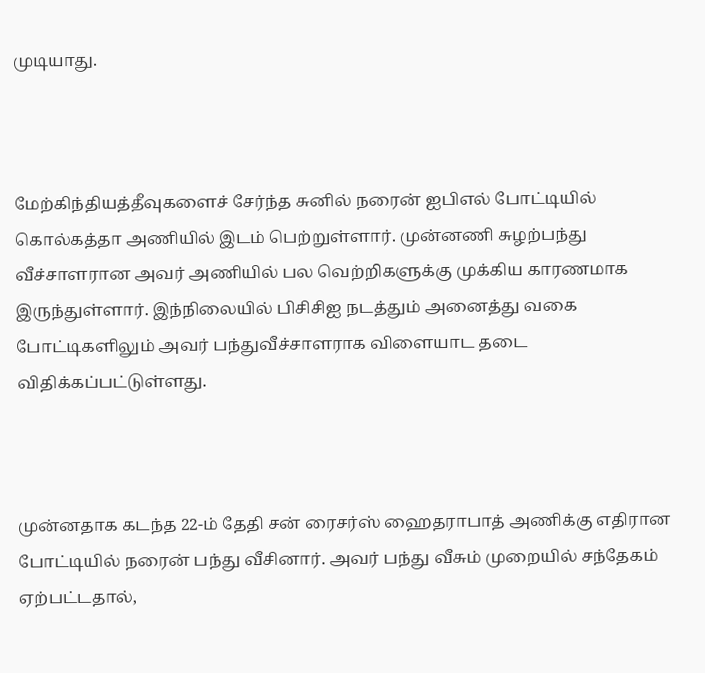முடியாது.



மேற்கிந்தியத்தீவுகளைச் சேர்ந்த சுனில் நரைன் ஐபிஎல் போட்டியில் கொல்கத்தா அணியில் இடம் பெற்றுள்ளார். முன்னணி சுழற்பந்து வீச்சாளரான அவர் அணியில் பல வெற்றிகளுக்கு முக்கிய காரணமாக இருந்துள்ளார். இந்நிலையில் பிசிசிஐ நடத்தும் அனைத்து வகை போட்டிகளிலும் அவர் பந்துவீச்சாளராக விளையாட தடை விதிக்கப்பட்டுள்ளது.



முன்னதாக கடந்த 22-ம் தேதி சன் ரைசர்ஸ் ஹைதராபாத் அணிக்கு எதிரான போட்டியில் நரைன் பந்து வீசினார். அவர் பந்து வீசும் முறையில் சந்தேகம் ஏற்பட்டதால்,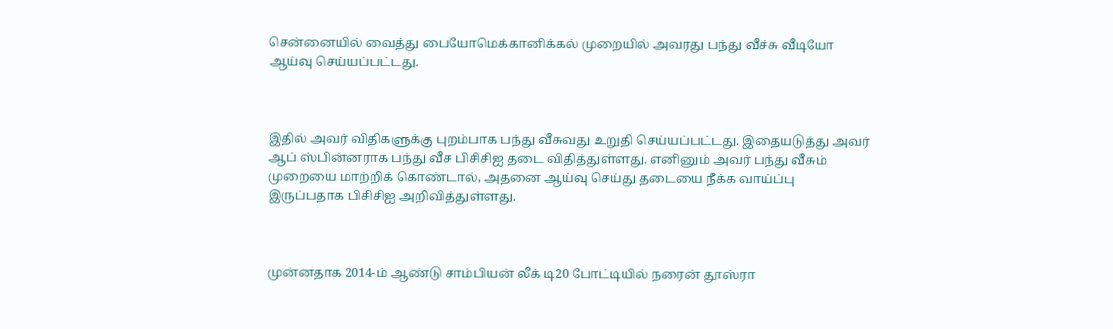சென்னையில் வைத்து பையோமெக்கானிக்கல் முறையில் அவரது பந்து வீச்சு வீடியோ ஆய்வு செய்யப்பட்டது.



இதில் அவர் விதிகளுக்கு புறம்பாக பந்து வீசுவது உறுதி செய்யப்பட்டது. இதையடுத்து அவர் ஆப் ஸ்பின்னராக பந்து வீச பிசிசிஐ தடை விதித்துள்ளது. எனினும் அவர் பந்து வீசும் முறையை மாற்றிக் கொண்டால், அதனை ஆய்வு செய்து தடையை நீக்க வாய்ப்பு இருப்பதாக பிசிசிஐ அறிவித்துள்ளது.



முன்னதாக 2014-ம் ஆண்டு சாம்பியன் லீக் டி20 போட்டியில் நரைன் தூஸ்ரா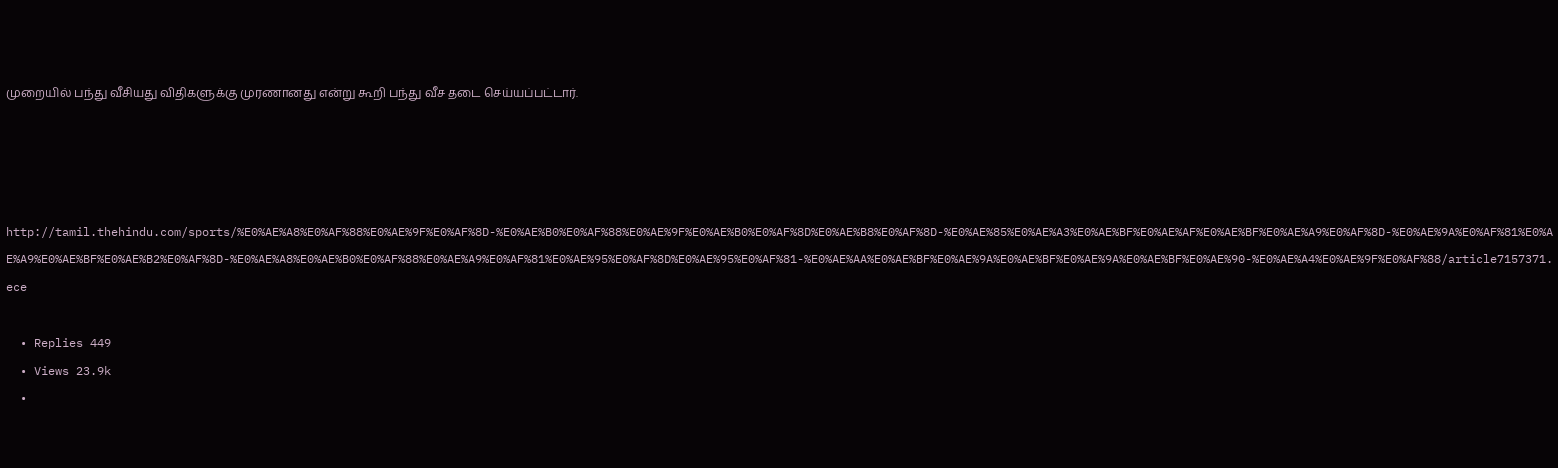முறையில் பந்து வீசியது விதிகளுக்கு முரணானது என்று கூறி பந்து வீச தடை செய்யப்பட்டார்.




http://tamil.thehindu.com/sports/%E0%AE%A8%E0%AF%88%E0%AE%9F%E0%AF%8D-%E0%AE%B0%E0%AF%88%E0%AE%9F%E0%AE%B0%E0%AF%8D%E0%AE%B8%E0%AF%8D-%E0%AE%85%E0%AE%A3%E0%AE%BF%E0%AE%AF%E0%AE%BF%E0%AE%A9%E0%AF%8D-%E0%AE%9A%E0%AF%81%E0%AE%A9%E0%AE%BF%E0%AE%B2%E0%AF%8D-%E0%AE%A8%E0%AE%B0%E0%AF%88%E0%AE%A9%E0%AF%81%E0%AE%95%E0%AF%8D%E0%AE%95%E0%AF%81-%E0%AE%AA%E0%AE%BF%E0%AE%9A%E0%AE%BF%E0%AE%9A%E0%AE%BF%E0%AE%90-%E0%AE%A4%E0%AE%9F%E0%AF%88/article7157371.ece

  • Replies 449
  • Views 23.9k
  •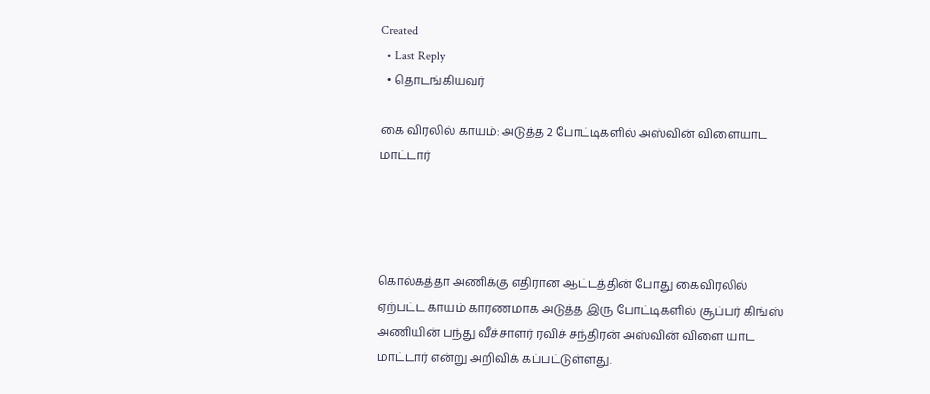Created
  • Last Reply
  • தொடங்கியவர்

கை விரலில் காயம்: அடுத்த 2 போட்டிகளில் அஸ்வின் விளையாட மாட்டார்




கொல்கத்தா அணிக்கு எதிரான ஆட்டத்தின் போது கைவிரலில் ஏற்பட்ட காயம் காரணமாக அடுத்த இரு போட்டிகளில் சூப்பர் கிங்ஸ் அணியின் பந்து வீச்சாளர் ரவிச் சந்திரன் அஸ்வின் விளை யாட மாட்டார் என்று அறிவிக் கப்பட்டுள்ளது.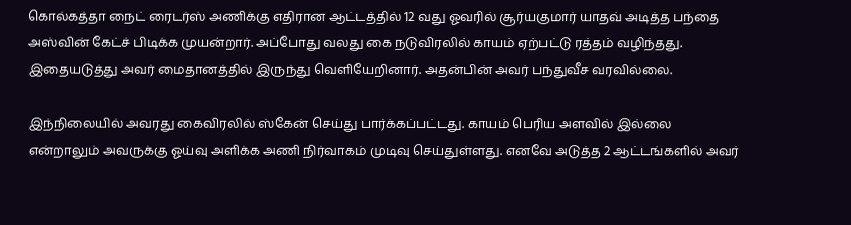கொல்கத்தா நைட் ரைடர்ஸ் அணிக்கு எதிரான ஆட்டத்தில் 12 வது ஓவரில் சூர்யகுமார் யாதவ் அடித்த பந்தை அஸ்வின் கேட்ச் பிடிக்க முயன்றார். அப்போது வலது கை நடுவிரலில் காயம் ஏற்பட்டு ரத்தம் வழிந்தது. இதையடுத்து அவர் மைதானத்தில் இருந்து வெளியேறினார். அதன்பின் அவர் பந்துவீச வரவில்லை.

இந்நிலையில் அவரது கைவிரலில் ஸ்கேன் செய்து பார்க்கப்பட்டது. காயம் பெரிய அளவில் இல்லை என்றாலும் அவருக்கு ஓய்வு அளிக்க அணி நிர்வாகம் முடிவு செய்துள்ளது. எனவே அடுத்த 2 ஆட்டங்களில் அவர்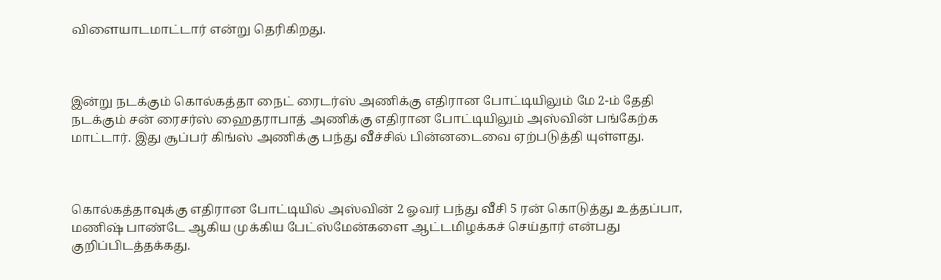விளையாடமாட்டார் என்று தெரிகிறது.



இன்று நடக்கும் கொல்கத்தா நைட் ரைடர்ஸ் அணிக்கு எதிரான போட்டியிலும் மே 2-ம் தேதி நடக்கும் சன் ரைசர்ஸ் ஹைதராபாத் அணிக்கு எதிரான போட்டியிலும் அஸ்வின் பங்கேற்க மாட்டார். இது சூப்பர் கிங்ஸ் அணிக்கு பந்து வீச்சில் பின்னடைவை ஏற்படுத்தி யுள்ளது.



கொல்கத்தாவுக்கு எதிரான போட்டியில் அஸ்வின் 2 ஓவர் பந்து வீசி 5 ரன் கொடுத்து உத்தப்பா, மணிஷ் பாண்டே ஆகிய முக்கிய பேட்ஸ்மேன்களை ஆட்டமிழக்கச் செய்தார் என்பது குறிப்பிடத்தக்கது.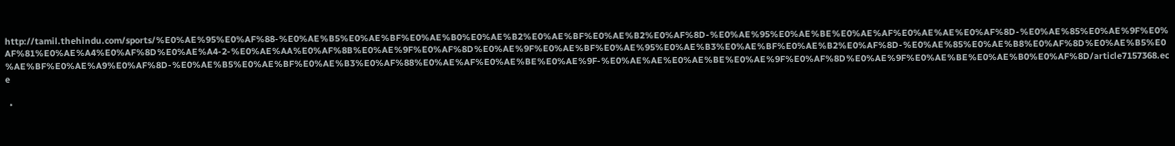http://tamil.thehindu.com/sports/%E0%AE%95%E0%AF%88-%E0%AE%B5%E0%AE%BF%E0%AE%B0%E0%AE%B2%E0%AE%BF%E0%AE%B2%E0%AF%8D-%E0%AE%95%E0%AE%BE%E0%AE%AF%E0%AE%AE%E0%AF%8D-%E0%AE%85%E0%AE%9F%E0%AF%81%E0%AE%A4%E0%AF%8D%E0%AE%A4-2-%E0%AE%AA%E0%AF%8B%E0%AE%9F%E0%AF%8D%E0%AE%9F%E0%AE%BF%E0%AE%95%E0%AE%B3%E0%AE%BF%E0%AE%B2%E0%AF%8D-%E0%AE%85%E0%AE%B8%E0%AF%8D%E0%AE%B5%E0%AE%BF%E0%AE%A9%E0%AF%8D-%E0%AE%B5%E0%AE%BF%E0%AE%B3%E0%AF%88%E0%AE%AF%E0%AE%BE%E0%AE%9F-%E0%AE%AE%E0%AE%BE%E0%AE%9F%E0%AF%8D%E0%AE%9F%E0%AE%BE%E0%AE%B0%E0%AF%8D/article7157368.ece

  •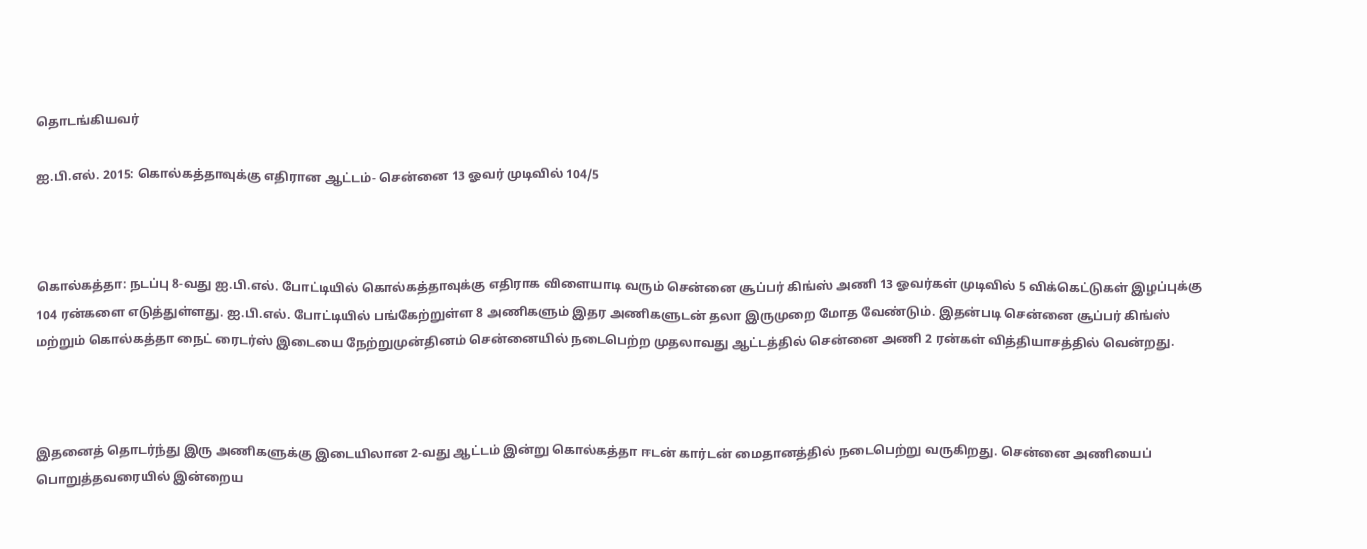தொடங்கியவர்

ஐ.பி.எல். 2015: கொல்கத்தாவுக்கு எதிரான ஆட்டம்- சென்னை 13 ஓவர் முடிவில் 104/5



கொல்கத்தா: நடப்பு 8-வது ஐ.பி.எல். போட்டியில் கொல்கத்தாவுக்கு எதிராக விளையாடி வரும் சென்னை சூப்பர் கிங்ஸ் அணி 13 ஓவர்கள் முடிவில் 5 விக்கெட்டுகள் இழப்புக்கு 104 ரன்களை எடுத்துள்ளது. ஐ.பி.எல். போட்டியில் பங்கேற்றுள்ள 8 அணிகளும் இதர அணிகளுடன் தலா இருமுறை மோத வேண்டும். இதன்படி சென்னை சூப்பர் கிங்ஸ் மற்றும் கொல்கத்தா நைட் ரைடர்ஸ் இடையை நேற்றுமுன்தினம் சென்னையில் நடைபெற்ற முதலாவது ஆட்டத்தில் சென்னை அணி 2 ரன்கள் வித்தியாசத்தில் வென்றது.



இதனைத் தொடர்ந்து இரு அணிகளுக்கு இடையிலான 2-வது ஆட்டம் இன்று கொல்கத்தா ஈடன் கார்டன் மைதானத்தில் நடைபெற்று வருகிறது. சென்னை அணியைப் பொறுத்தவரையில் இன்றைய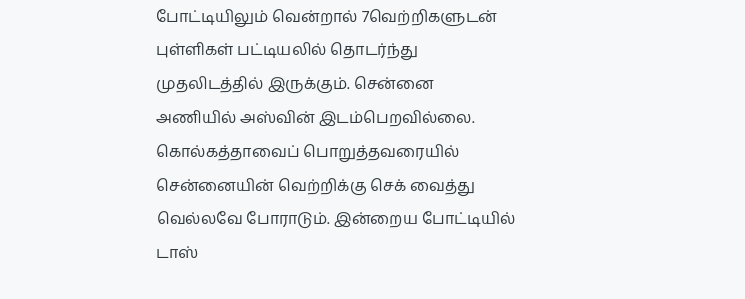போட்டியிலும் வென்றால் 7வெற்றிகளுடன் புள்ளிகள் பட்டியலில் தொடர்ந்து முதலிடத்தில் இருக்கும். சென்னை அணியில் அஸ்வின் இடம்பெறவில்லை. கொல்கத்தாவைப் பொறுத்தவரையில் சென்னையின் வெற்றிக்கு செக் வைத்து வெல்லவே போராடும். இன்றைய போட்டியில் டாஸ்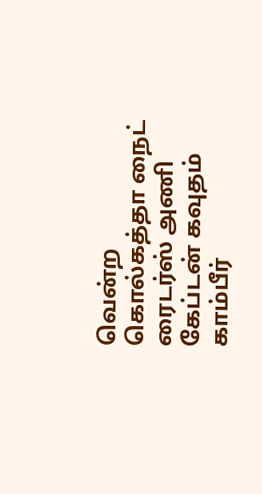வென்ற கொல்கத்தா நைட் ரைடர்ஸ் அணி கேப்டன் கவுதம் காம்பீர்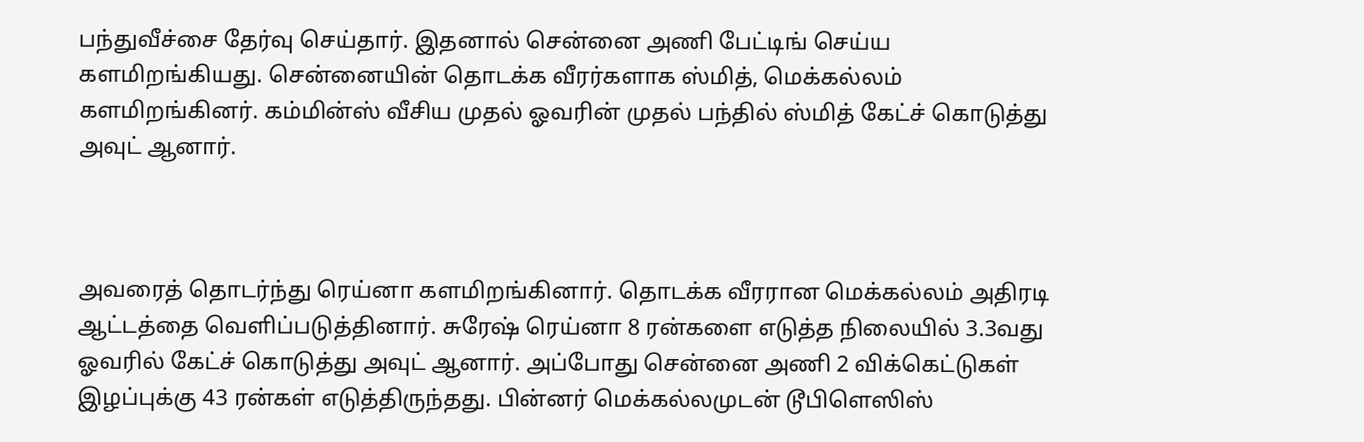பந்துவீச்சை தேர்வு செய்தார். இதனால் சென்னை அணி பேட்டிங் செய்ய களமிறங்கியது. சென்னையின் தொடக்க வீரர்களாக ஸ்மித், மெக்கல்லம் களமிறங்கினர். கம்மின்ஸ் வீசிய முதல் ஓவரின் முதல் பந்தில் ஸ்மித் கேட்ச் கொடுத்து அவுட் ஆனார்.



அவரைத் தொடர்ந்து ரெய்னா களமிறங்கினார். தொடக்க வீரரான மெக்கல்லம் அதிரடி ஆட்டத்தை வெளிப்படுத்தினார். சுரேஷ் ரெய்னா 8 ரன்களை எடுத்த நிலையில் 3.3வது ஓவரில் கேட்ச் கொடுத்து அவுட் ஆனார். அப்போது சென்னை அணி 2 விக்கெட்டுகள் இழப்புக்கு 43 ரன்கள் எடுத்திருந்தது. பின்னர் மெக்கல்லமுடன் டூபிளெஸிஸ்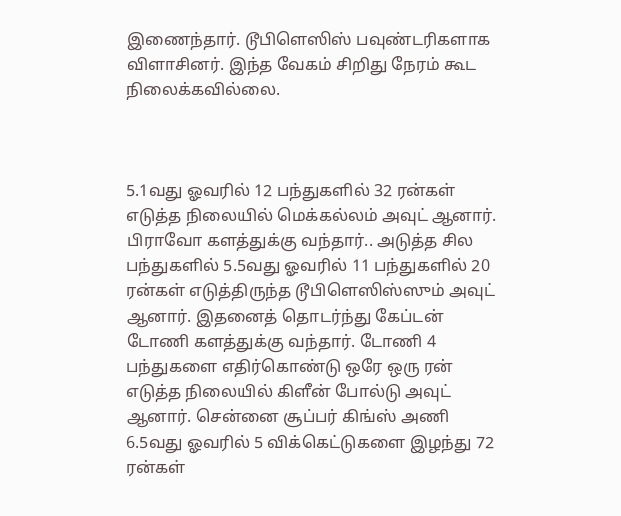இணைந்தார். டூபிளெஸிஸ் பவுண்டரிகளாக விளாசினர். இந்த வேகம் சிறிது நேரம் கூட நிலைக்கவில்லை.



5.1வது ஓவரில் 12 பந்துகளில் 32 ரன்கள் எடுத்த நிலையில் மெக்கல்லம் அவுட் ஆனார். பிராவோ களத்துக்கு வந்தார்.. அடுத்த சில பந்துகளில் 5.5வது ஓவரில் 11 பந்துகளில் 20 ரன்கள் எடுத்திருந்த டூபிளெஸிஸ்ஸும் அவுட் ஆனார். இதனைத் தொடர்ந்து கேப்டன் டோணி களத்துக்கு வந்தார். டோணி 4 பந்துகளை எதிர்கொண்டு ஒரே ஒரு ரன் எடுத்த நிலையில் கிளீன் போல்டு அவுட் ஆனார். சென்னை சூப்பர் கிங்ஸ் அணி 6.5வது ஓவரில் 5 விக்கெட்டுகளை இழந்து 72 ரன்கள்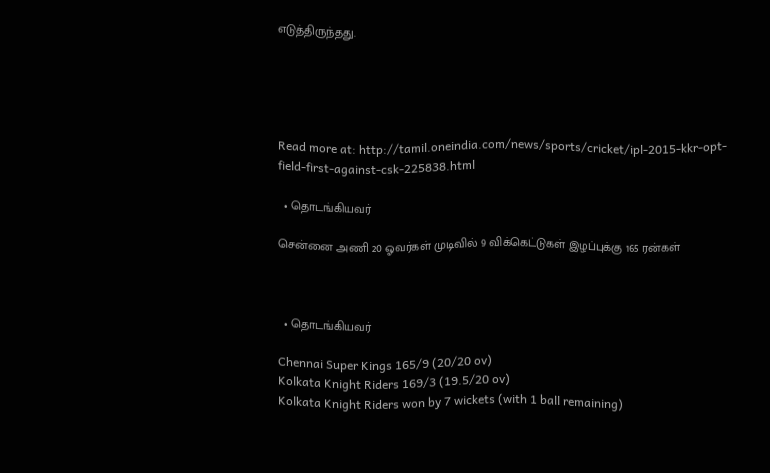எடுத்திருந்தது.





Read more at: http://tamil.oneindia.com/news/sports/cricket/ipl-2015-kkr-opt-field-first-against-csk-225838.html

  • தொடங்கியவர்

சென்னை அணி 20 ஓவர்கள் முடிவில் 9 விக்கெட்டுகள் இழப்புக்கு 165 ரன்கள்



  • தொடங்கியவர்

Chennai Super Kings 165/9 (20/20 ov)
Kolkata Knight Riders 169/3 (19.5/20 ov)
Kolkata Knight Riders won by 7 wickets (with 1 ball remaining)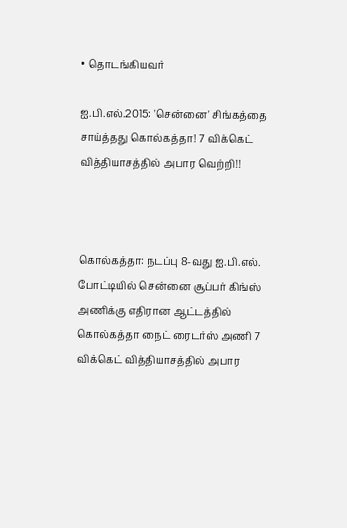• தொடங்கியவர்

ஐ.பி.எல்.2015: 'சென்னை' சிங்கத்தை சாய்த்தது கொல்கத்தா! 7 விக்கெட் வித்தியாசத்தில் அபார வெற்றி!!



கொல்கத்தா: நடப்பு 8-வது ஐ.பி.எல். போட்டியில் சென்னை சூப்பர் கிங்ஸ் அணிக்கு எதிரான ஆட்டத்தில் கொல்கத்தா நைட் ரைடர்ஸ் அணி 7 விக்கெட் வித்தியாசத்தில் அபார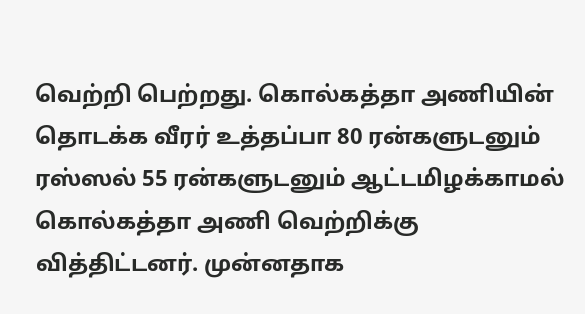வெற்றி பெற்றது. கொல்கத்தா அணியின் தொடக்க வீரர் உத்தப்பா 80 ரன்களுடனும் ரஸ்ஸல் 55 ரன்களுடனும் ஆட்டமிழக்காமல் கொல்கத்தா அணி வெற்றிக்கு வித்திட்டனர். முன்னதாக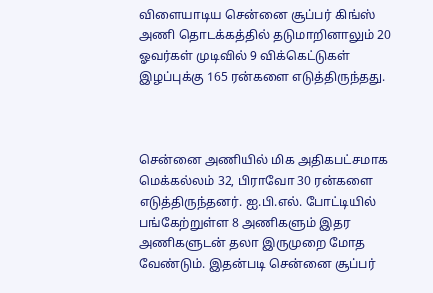விளையாடிய சென்னை சூப்பர் கிங்ஸ் அணி தொடக்கத்தில் தடுமாறினாலும் 20 ஓவர்கள் முடிவில் 9 விக்கெட்டுகள் இழப்புக்கு 165 ரன்களை எடுத்திருந்தது.



சென்னை அணியில் மிக அதிகபட்சமாக மெக்கல்லம் 32, பிராவோ 30 ரன்களை எடுத்திருந்தனர். ஐ.பி.எல். போட்டியில் பங்கேற்றுள்ள 8 அணிகளும் இதர அணிகளுடன் தலா இருமுறை மோத வேண்டும். இதன்படி சென்னை சூப்பர்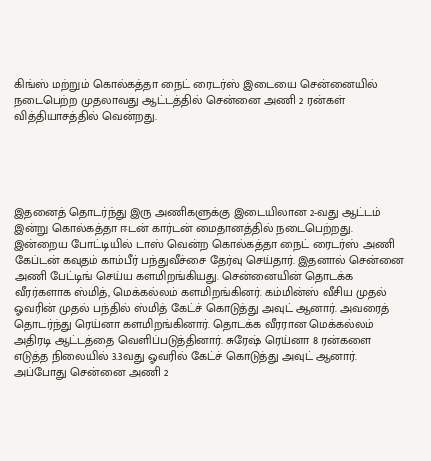கிங்ஸ் மற்றும் கொல்கத்தா நைட் ரைடர்ஸ் இடையை சென்னையில் நடைபெற்ற முதலாவது ஆட்டத்தில் சென்னை அணி 2 ரன்கள் வித்தியாசத்தில் வென்றது.





இதனைத் தொடர்ந்து இரு அணிகளுக்கு இடையிலான 2-வது ஆட்டம் இன்று கொல்கத்தா ஈடன் கார்டன் மைதானத்தில் நடைபெற்றது. இன்றைய போட்டியில் டாஸ் வென்ற கொல்கத்தா நைட் ரைடர்ஸ் அணி கேப்டன் கவுதம் காம்பீர் பந்துவீச்சை தேர்வு செய்தார். இதனால் சென்னை அணி பேட்டிங் செய்ய களமிறங்கியது. சென்னையின் தொடக்க வீரர்களாக ஸ்மித், மெக்கல்லம் களமிறங்கினர். கம்மின்ஸ் வீசிய முதல் ஓவரின் முதல் பந்தில் ஸ்மித் கேட்ச் கொடுத்து அவுட் ஆனார். அவரைத் தொடர்ந்து ரெய்னா களமிறங்கினார். தொடக்க வீரரான மெக்கல்லம் அதிரடி ஆட்டத்தை வெளிப்படுத்தினார். சுரேஷ் ரெய்னா 8 ரன்களை எடுத்த நிலையில் 3.3வது ஓவரில் கேட்ச் கொடுத்து அவுட் ஆனார். அப்போது சென்னை அணி 2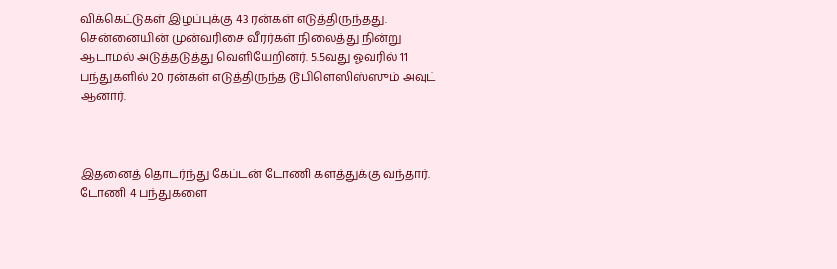விக்கெட்டுகள் இழப்புக்கு 43 ரன்கள் எடுத்திருந்தது. சென்னையின் முன்வரிசை வீரர்கள் நிலைத்து நின்று ஆடாமல் அடுத்தடுத்து வெளியேறினர். 5.5வது ஓவரில் 11 பந்துகளில் 20 ரன்கள் எடுத்திருந்த டூபிளெஸிஸ்ஸும் அவுட் ஆனார்.



இதனைத் தொடர்ந்து கேப்டன் டோணி களத்துக்கு வந்தார். டோணி 4 பந்துகளை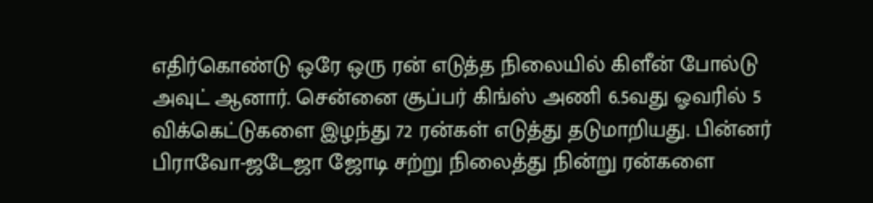எதிர்கொண்டு ஒரே ஒரு ரன் எடுத்த நிலையில் கிளீன் போல்டு அவுட் ஆனார். சென்னை சூப்பர் கிங்ஸ் அணி 6.5வது ஓவரில் 5 விக்கெட்டுகளை இழந்து 72 ரன்கள் எடுத்து தடுமாறியது. பின்னர் பிராவோ-ஜடேஜா ஜோடி சற்று நிலைத்து நின்று ரன்களை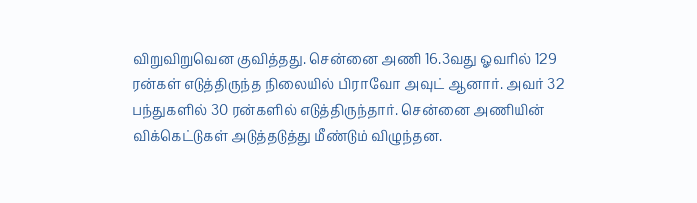விறுவிறுவென குவித்தது. சென்னை அணி 16.3வது ஓவரில் 129 ரன்கள் எடுத்திருந்த நிலையில் பிராவோ அவுட் ஆனார். அவர் 32 பந்துகளில் 30 ரன்களில் எடுத்திருந்தார். சென்னை அணியின் விக்கெட்டுகள் அடுத்தடுத்து மீண்டும் விழுந்தன.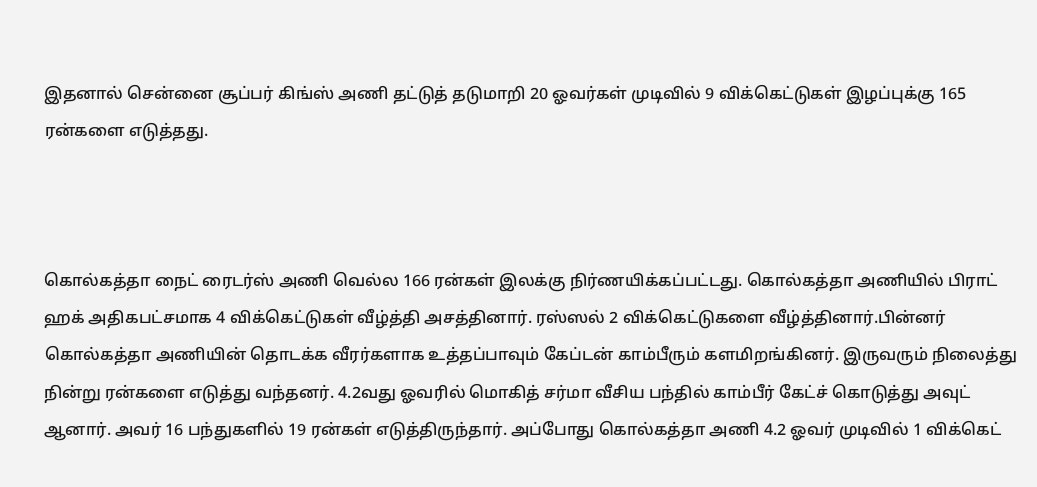இதனால் சென்னை சூப்பர் கிங்ஸ் அணி தட்டுத் தடுமாறி 20 ஓவர்கள் முடிவில் 9 விக்கெட்டுகள் இழப்புக்கு 165 ரன்களை எடுத்தது.



கொல்கத்தா நைட் ரைடர்ஸ் அணி வெல்ல 166 ரன்கள் இலக்கு நிர்ணயிக்கப்பட்டது. கொல்கத்தா அணியில் பிராட் ஹக் அதிகபட்சமாக 4 விக்கெட்டுகள் வீழ்த்தி அசத்தினார். ரஸ்ஸல் 2 விக்கெட்டுகளை வீழ்த்தினார்.பின்னர் கொல்கத்தா அணியின் தொடக்க வீரர்களாக உத்தப்பாவும் கேப்டன் காம்பீரும் களமிறங்கினர். இருவரும் நிலைத்து நின்று ரன்களை எடுத்து வந்தனர். 4.2வது ஓவரில் மொகித் சர்மா வீசிய பந்தில் காம்பீர் கேட்ச் கொடுத்து அவுட் ஆனார். அவர் 16 பந்துகளில் 19 ரன்கள் எடுத்திருந்தார். அப்போது கொல்கத்தா அணி 4.2 ஓவர் முடிவில் 1 விக்கெட்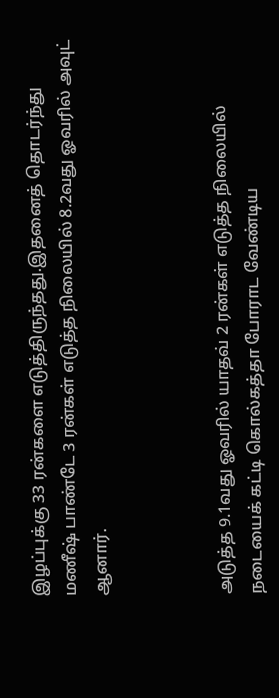இழப்புக்கு 33 ரன்களை எடுத்திருந்தது.இதனைத் தொடர்ந்து மணீஷ் பாண்டே 3 ரன்கள் எடுத்த நிலையில் 8.2வது ஓவரில் அவுட் ஆனார்.



அடுத்த 9.1வது ஓவரில் யாதவ் 2 ரன்கள் எடுத்த நிலையில் நடையைக் கட்டி கொல்கத்தா போராட வேண்டிய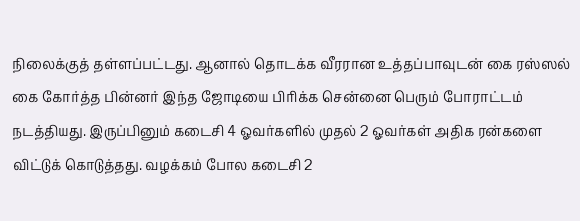நிலைக்குத் தள்ளப்பட்டது. ஆனால் தொடக்க வீரரான உத்தப்பாவுடன் கை ரஸ்ஸல் கை கோர்த்த பின்னர் இந்த ஜோடியை பிரிக்க சென்னை பெரும் போராட்டம் நடத்தியது. இருப்பினும் கடைசி 4 ஓவர்களில் முதல் 2 ஓவர்கள் அதிக ரன்களை விட்டுக் கொடுத்தது. வழக்கம் போல கடைசி 2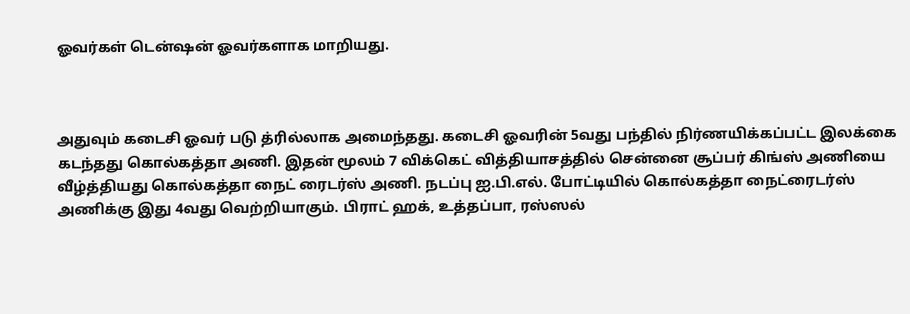ஓவர்கள் டென்ஷன் ஓவர்களாக மாறியது.



அதுவும் கடைசி ஓவர் படு த்ரில்லாக அமைந்தது. கடைசி ஓவரின் 5வது பந்தில் நிர்ணயிக்கப்பட்ட இலக்கை கடந்தது கொல்கத்தா அணி. இதன் மூலம் 7 விக்கெட் வித்தியாசத்தில் சென்னை சூப்பர் கிங்ஸ் அணியை வீழ்த்தியது கொல்கத்தா நைட் ரைடர்ஸ் அணி. நடப்பு ஐ.பி.எல். போட்டியில் கொல்கத்தா நைட்ரைடர்ஸ் அணிக்கு இது 4வது வெற்றியாகும். பிராட் ஹக், உத்தப்பா, ரஸ்ஸல்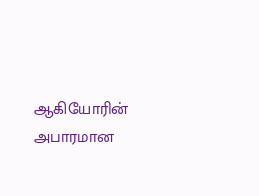ஆகியோரின் அபாரமான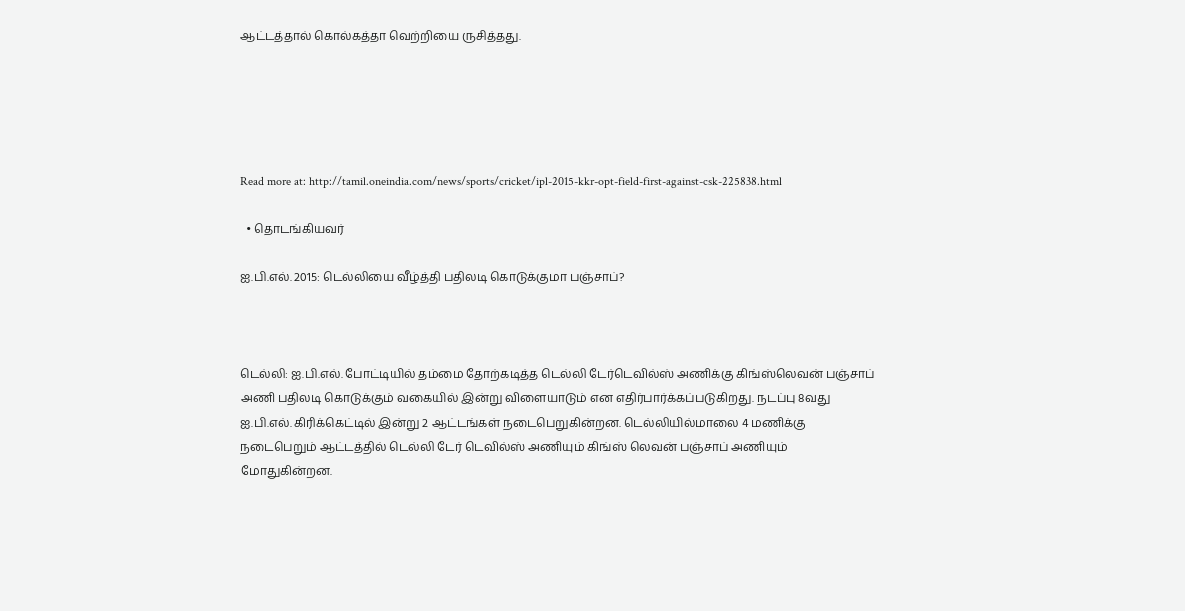ஆட்டத்தால் கொல்கத்தா வெற்றியை ருசித்தது.





Read more at: http://tamil.oneindia.com/news/sports/cricket/ipl-2015-kkr-opt-field-first-against-csk-225838.html

  • தொடங்கியவர்

ஐ.பி.எல். 2015: டெல்லியை வீழ்த்தி பதிலடி கொடுக்குமா பஞ்சாப்?



டெல்லி: ஐ.பி.எல். போட்டியில் தம்மை தோற்கடித்த டெல்லி டேர்டெவில்ஸ் அணிக்கு கிங்ஸ்லெவன் பஞ்சாப் அணி பதிலடி கொடுக்கும் வகையில் இன்று விளையாடும் என எதிர்பார்க்கப்படுகிறது. நடப்பு 8வது ஐ.பி.எல். கிரிக்கெட்டில் இன்று 2 ஆட்டங்கள் நடைபெறுகின்றன. டெல்லியில்மாலை 4 மணிக்கு நடைபெறும் ஆட்டத்தில் டெல்லி டேர் டெவில்ஸ் அணியும் கிங்ஸ் லெவன் பஞ்சாப் அணியும் மோதுகின்றன.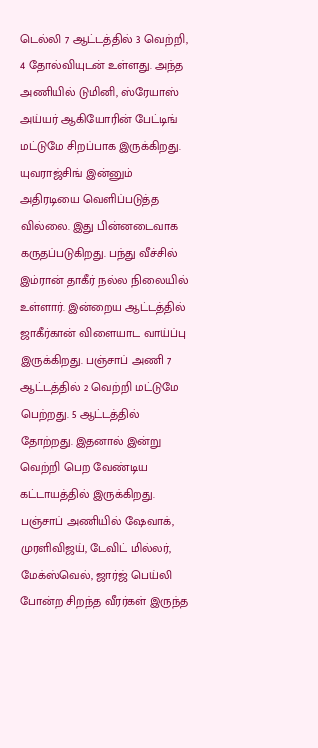டெல்லி 7 ஆட்டத்தில் 3 வெற்றி, 4 தோல்வியுடன் உள்ளது. அந்த அணியில் டுமினி, ஸ்ரேயாஸ் அய்யர் ஆகியோரின் பேட்டிங் மட்டுமே சிறப்பாக இருக்கிறது. யுவராஜ்சிங் இன்னும் அதிரடியை வெளிப்படுத்த வில்லை. இது பின்னடைவாக கருதப்படுகிறது. பந்து வீச்சில் இம்ரான் தாகீர் நல்ல நிலையில் உள்ளார். இன்றைய ஆட்டத்தில் ஜாகீர்கான் விளையாட வாய்ப்பு இருக்கிறது. பஞ்சாப் அணி 7 ஆட்டத்தில் 2 வெற்றி மட்டுமே பெற்றது. 5 ஆட்டத்தில் தோற்றது. இதனால் இன்று வெற்றி பெற வேண்டிய கட்டாயத்தில் இருக்கிறது. பஞ்சாப் அணியில் ஷேவாக், முரளிவிஜய், டேவிட் மில்லர், மேக்ஸ்வெல், ஜார்ஜ் பெய்லி போன்ற சிறந்த வீரர்கள் இருந்த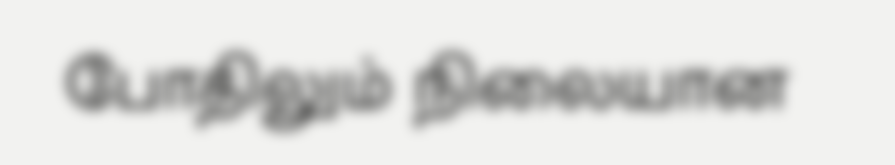போதிலும் நிலையான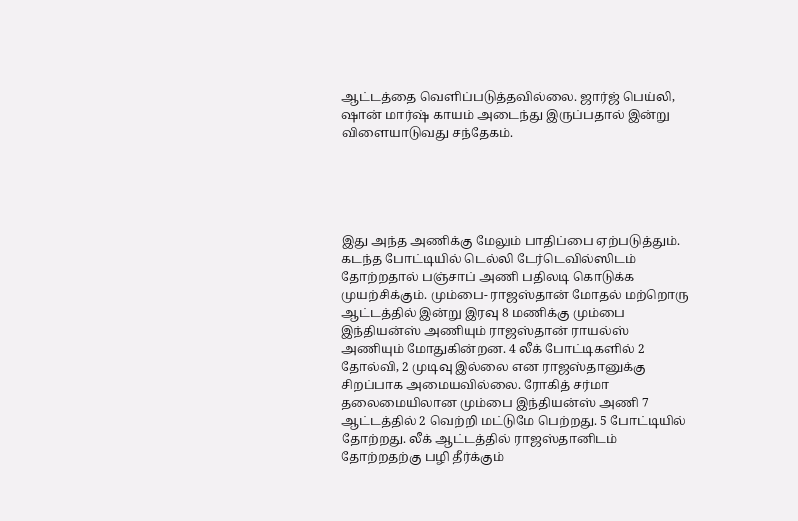ஆட்டத்தை வெளிப்படுத்தவில்லை. ஜார்ஜ் பெய்லி, ஷான் மார்ஷ் காயம் அடைந்து இருப்பதால் இன்று விளையாடுவது சந்தேகம்.





இது அந்த அணிக்கு மேலும் பாதிப்பை ஏற்படுத்தும். கடந்த போட்டியில் டெல்லி டேர்டெவில்ஸிடம் தோற்றதால் பஞ்சாப் அணி பதிலடி கொடுக்க முயற்சிக்கும். மும்பை- ராஜஸ்தான் மோதல் மற்றொரு ஆட்டத்தில் இன்று இரவு 8 மணிக்கு மும்பை இந்தியன்ஸ் அணியும் ராஜஸ்தான் ராயல்ஸ் அணியும் மோதுகின்றன. 4 லீக் போட்டிகளில் 2 தோல்வி, 2 முடிவு இல்லை என ராஜஸ்தானுக்கு சிறப்பாக அமையவில்லை. ரோகித் சர்மா தலைமையிலான மும்பை இந்தியன்ஸ் அணி 7 ஆட்டத்தில் 2 வெற்றி மட்டுமே பெற்றது. 5 போட்டியில் தோற்றது. லீக் ஆட்டத்தில் ராஜஸ்தானிடம் தோற்றதற்கு பழி தீர்க்கும்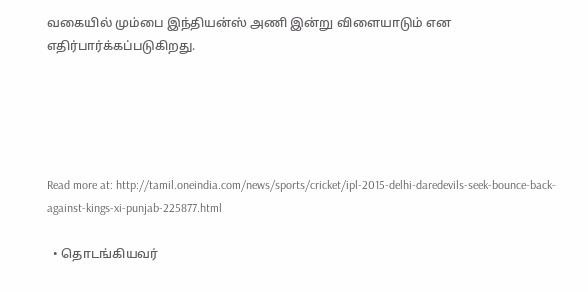வகையில் மும்பை இந்தியன்ஸ் அணி இன்று விளையாடும் என எதிர்பார்க்கப்படுகிறது.





Read more at: http://tamil.oneindia.com/news/sports/cricket/ipl-2015-delhi-daredevils-seek-bounce-back-against-kings-xi-punjab-225877.html

  • தொடங்கியவர்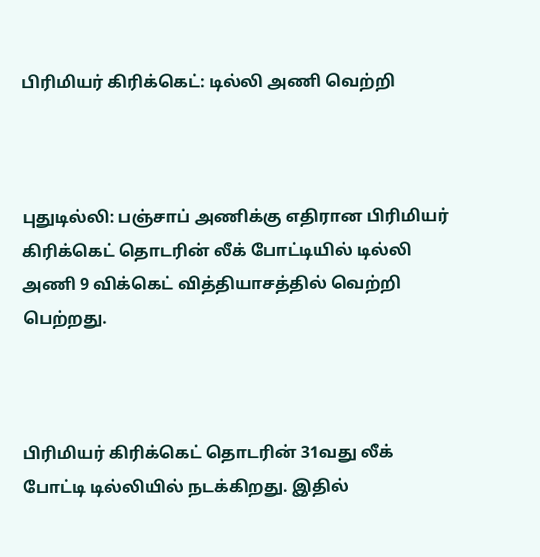பிரிமியர் கிரிக்கெட்: டில்லி அணி வெற்றி



புதுடில்லி: பஞ்சாப் அணிக்கு எதிரான பிரிமியர் கிரிக்கெட் தொடரின் லீக் போட்டியில் டில்லி அணி 9 விக்கெட் வித்தியாசத்தில் வெற்றி பெற்றது.



பிரிமியர் கிரிக்கெட் தொடரின் 31வது லீக் போட்டி டில்லியில் நடக்கிறது. இதில்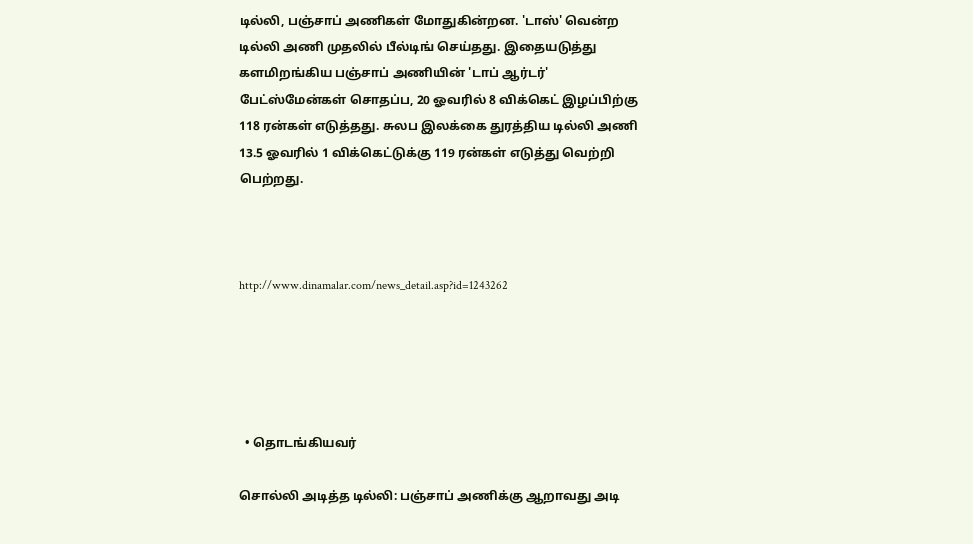டில்லி, பஞ்சாப் அணிகள் மோதுகின்றன. 'டாஸ்' வென்ற டில்லி அணி முதலில் பீல்டிங் செய்தது. இதையடுத்து களமிறங்கிய பஞ்சாப் அணியின் 'டாப் ஆர்டர்' பேட்ஸ்மேன்கள் சொதப்ப, 20 ஓவரில் 8 விக்கெட் இழப்பிற்கு 118 ரன்கள் எடுத்தது. சுலப இலக்கை துரத்திய டில்லி அணி 13.5 ஓவரில் 1 விக்கெட்டுக்கு 119 ரன்கள் எடுத்து வெற்றி பெற்றது.



http://www.dinamalar.com/news_detail.asp?id=1243262





  • தொடங்கியவர்

சொல்லி அடித்த டில்லி: பஞ்சாப் அணிக்கு ஆறாவது அடி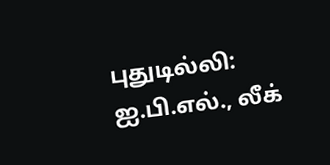புதுடில்லி: ஐ.பி.எல்., லீக்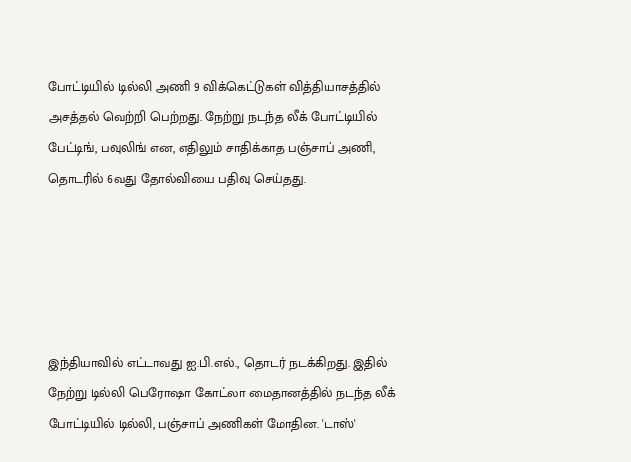போட்டியில் டில்லி அணி 9 விக்கெட்டுகள் வித்தியாசத்தில் அசத்தல் வெற்றி பெற்றது. நேற்று நடந்த லீக் போட்டியில் பேட்டிங், பவுலிங் என, எதிலும் சாதிக்காத பஞ்சாப் அணி, தொடரில் 6வது தோல்வியை பதிவு செய்தது.





இந்தியாவில் எட்டாவது ஐ.பி.எல்., தொடர் நடக்கிறது. இதில் நேற்று டில்லி பெரோஷா கோட்லா மைதானத்தில் நடந்த லீக் போட்டியில் டில்லி, பஞ்சாப் அணிகள் மோதின. 'டாஸ்'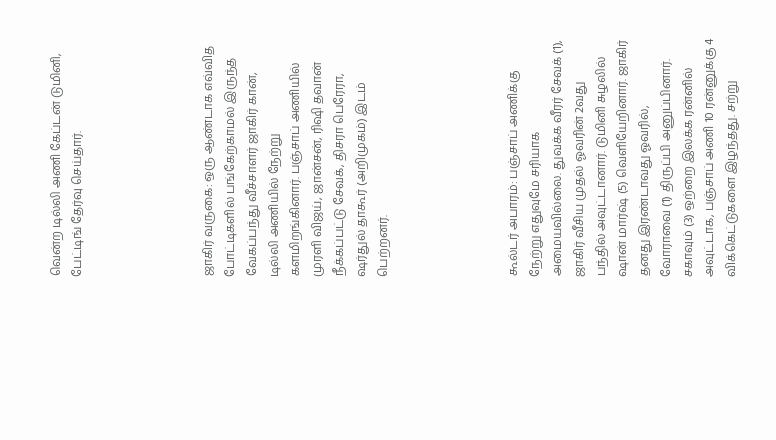வென்ற டில்லி அணி கேப்டன் டுமினி, பேட்டிங் தேர்வு செய்தார்.





ஜாகிர் வருகை: ஒரு ஆண்டாக எவ்வித போட்டிகளில் பங்கேற்காமல் இருந்த வேகப்பந்து வீச்சாளர் ஜாகிர் கான், டில்லி அணியில் நேற்று களமிறங்கினார். பஞ்சாப் அணியில் முரளி விஜய், ஜான்சன், ரிஷி தவான் நீக்கப்பட்டு சேவக், திசரா பெரேரா, ஷர்துல் தாகூர் (அறிமுகம்) இடம் பெற்றனர்.





கூல்டர் அபாரம்: பஞ்சாப் அணிக்கு நேற்று எதுவுமே சரியாக அமையவில்லை. துவக்க வீரர் சேவக் (1), ஜாகிர் வீசிய முதல் ஓவரின் 2வது பந்தில் அவுட்டானார். டுமினி சுழலில் ஷான் மார்ஷ் (5) வெளியேறினார். ஜாகிர் தனது இரண்டாவது ஓவரில், வோராவை (1) திருப்பி அனுப்பினார்.
சகாவும் (3) ஒற்றை இலக்க ரன்னில் அவுட்டாக, பஞ்சாப் அணி 10 ரன்னுக்கு 4 விக்கெட்டுகளை இழந்தது. சற்று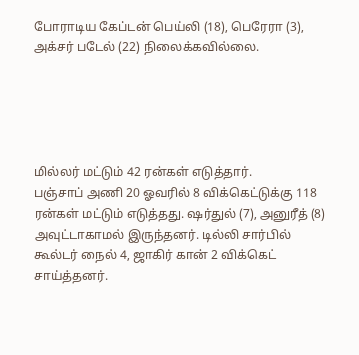போராடிய கேப்டன் பெய்லி (18), பெரேரா (3), அக்சர் படேல் (22) நிலைக்கவில்லை.





மில்லர் மட்டும் 42 ரன்கள் எடுத்தார்.
பஞ்சாப் அணி 20 ஓவரில் 8 விக்கெட்டுக்கு 118 ரன்கள் மட்டும் எடுத்தது. ஷர்துல் (7), அனுரீத் (8) அவுட்டாகாமல் இருந்தனர். டில்லி சார்பில் கூல்டர் நைல் 4, ஜாகிர் கான் 2 விக்கெட் சாய்த்தனர்.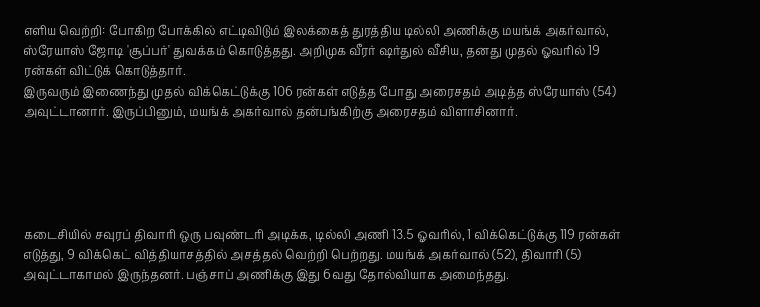எளிய வெற்றி: போகிற போக்கில் எட்டிவிடும் இலக்கைத் துரத்திய டில்லி அணிக்கு மயங்க் அகர்வால், ஸ்ரேயாஸ் ஜோடி 'சூப்பர்' துவக்கம் கொடுத்தது. அறிமுக வீரர் ஷர்துல் வீசிய, தனது முதல் ஓவரில் 19 ரன்கள் விட்டுக் கொடுத்தார்.
இருவரும் இணைந்து முதல் விக்கெட்டுக்கு 106 ரன்கள் எடுத்த போது அரைசதம் அடித்த ஸ்ரேயாஸ் (54) அவுட்டானார். இருப்பினும், மயங்க் அகர்வால் தன்பங்கிற்கு அரைசதம் விளாசினார்.





கடைசியில் சவுரப் திவாரி ஒரு பவுண்டரி அடிக்க, டில்லி அணி 13.5 ஓவரில், 1 விக்கெட்டுக்கு 119 ரன்கள் எடுத்து, 9 விக்கெட் வித்தியாசத்தில் அசத்தல் வெற்றி பெற்றது. மயங்க் அகர்வால் (52), திவாரி (5) அவுட்டாகாமல் இருந்தனர். பஞ்சாப் அணிக்கு இது 6வது தோல்வியாக அமைந்தது.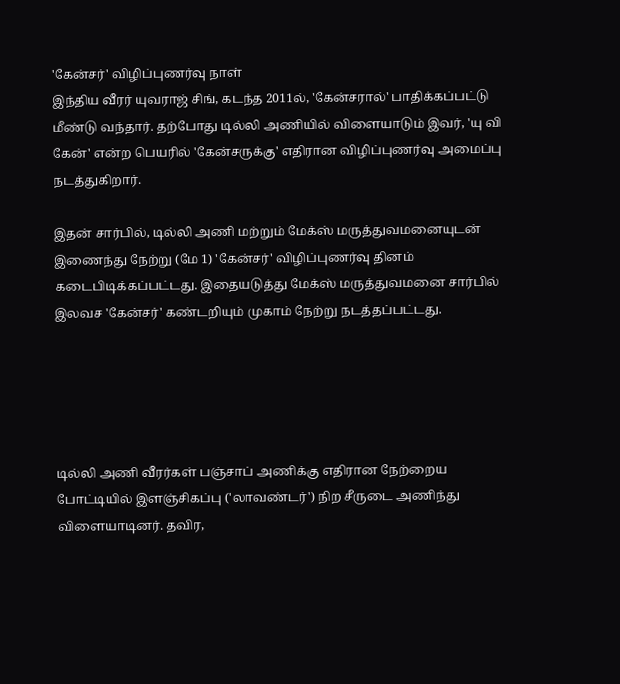'கேன்சர்' விழிப்புணர்வு நாள்
இந்திய வீரர் யுவராஜ் சிங், கடந்த 2011ல், 'கேன்சரால்' பாதிக்கப்பட்டு மீண்டு வந்தார். தற்போது டில்லி அணியில் விளையாடும் இவர், 'யு வி கேன்' என்ற பெயரில் 'கேன்சருக்கு' எதிரான விழிப்புணர்வு அமைப்பு நடத்துகிறார்.

இதன் சார்பில், டில்லி அணி மற்றும் மேக்ஸ் மருத்துவமனையுடன் இணைந்து நேற்று (மே 1) 'கேன்சர்' விழிப்புணர்வு தினம் கடைபிடிக்கப்பட்டது. இதையடுத்து மேக்ஸ் மருத்துவமனை சார்பில் இலவச 'கேன்சர்' கண்டறியும் முகாம் நேற்று நடத்தப்பட்டது.





டில்லி அணி வீரர்கள் பஞ்சாப் அணிக்கு எதிரான நேற்றைய போட்டியில் இளஞ்சிகப்பு ('லாவண்டர்') நிற சீருடை அணிந்து விளையாடினர். தவிர,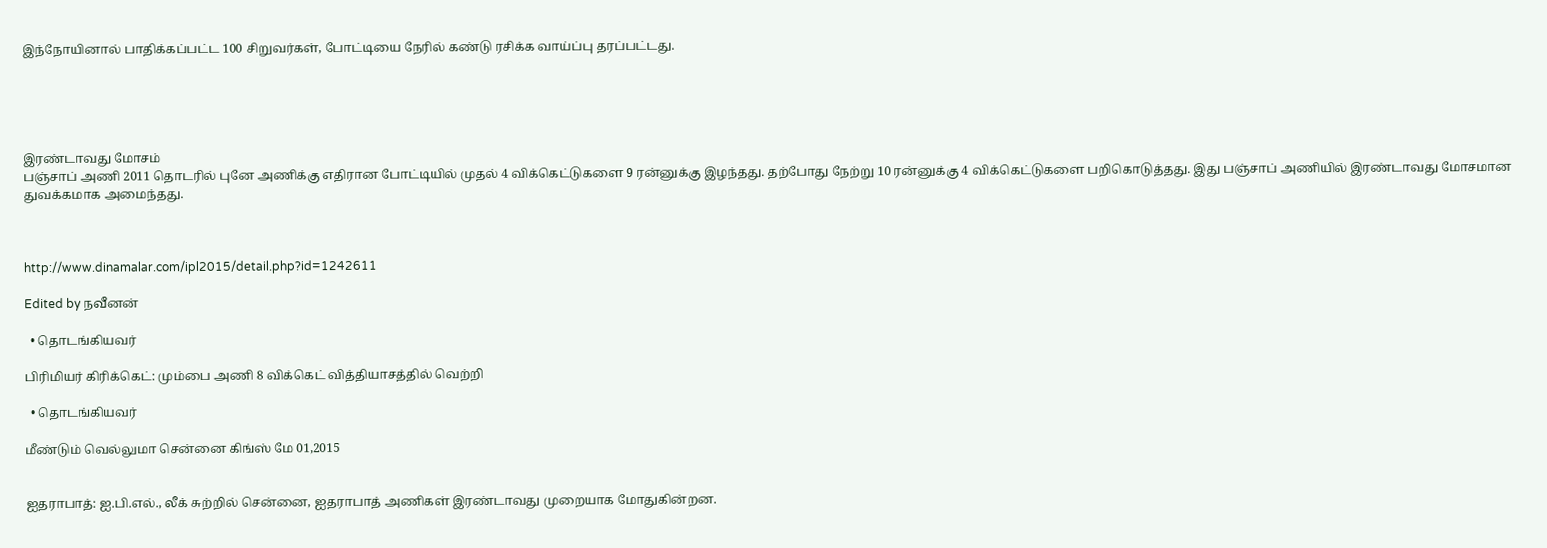இந்நோயினால் பாதிக்கப்பட்ட 100 சிறுவர்கள், போட்டியை நேரில் கண்டு ரசிக்க வாய்ப்பு தரப்பட்டது.





இரண்டாவது மோசம்
பஞ்சாப் அணி 2011 தொடரில் புனே அணிக்கு எதிரான போட்டியில் முதல் 4 விக்கெட்டுகளை 9 ரன்னுக்கு இழந்தது. தற்போது நேற்று 10 ரன்னுக்கு 4 விக்கெட்டுகளை பறிகொடுத்தது. இது பஞ்சாப் அணியில் இரண்டாவது மோசமான துவக்கமாக அமைந்தது.



http://www.dinamalar.com/ipl2015/detail.php?id=1242611

Edited by நவீனன்

  • தொடங்கியவர்

பிரிமியர் கிரிக்கெட்: மும்பை அணி 8 விக்கெட் வித்தியாசத்தில் வெற்றி

  • தொடங்கியவர்

மீண்டும் வெல்லுமா சென்னை கிங்ஸ் மே 01,2015


ஐதராபாத்: ஐ.பி.எல்., லீக் சுற்றில் சென்னை, ஐதராபாத் அணிகள் இரண்டாவது முறையாக மோதுகின்றன.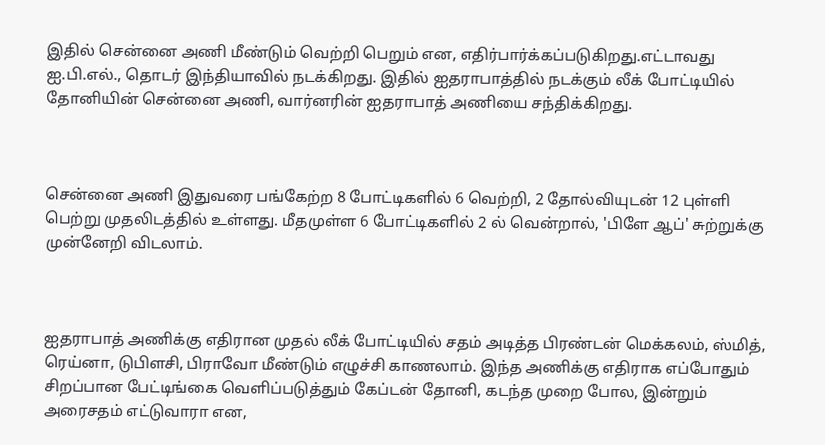இதில் சென்னை அணி மீண்டும் வெற்றி பெறும் என, எதிர்பார்க்கப்படுகிறது.எட்டாவது ஐ.பி.எல்., தொடர் இந்தியாவில் நடக்கிறது. இதில் ஐதராபாத்தில் நடக்கும் லீக் போட்டியில் தோனியின் சென்னை அணி, வார்னரின் ஐதராபாத் அணியை சந்திக்கிறது.



சென்னை அணி இதுவரை பங்கேற்ற 8 போட்டிகளில் 6 வெற்றி, 2 தோல்வியுடன் 12 புள்ளி பெற்று முதலிடத்தில் உள்ளது. மீதமுள்ள 6 போட்டிகளில் 2 ல் வென்றால், 'பிளே ஆப்' சுற்றுக்கு முன்னேறி விடலாம்.



ஐதராபாத் அணிக்கு எதிரான முதல் லீக் போட்டியில் சதம் அடித்த பிரண்டன் மெக்கலம், ஸ்மித், ரெய்னா, டுபிளசி, பிராவோ மீண்டும் எழுச்சி காணலாம். இந்த அணிக்கு எதிராக எப்போதும் சிறப்பான பேட்டிங்கை வெளிப்படுத்தும் கேப்டன் தோனி, கடந்த முறை போல, இன்றும் அரைசதம் எட்டுவாரா என,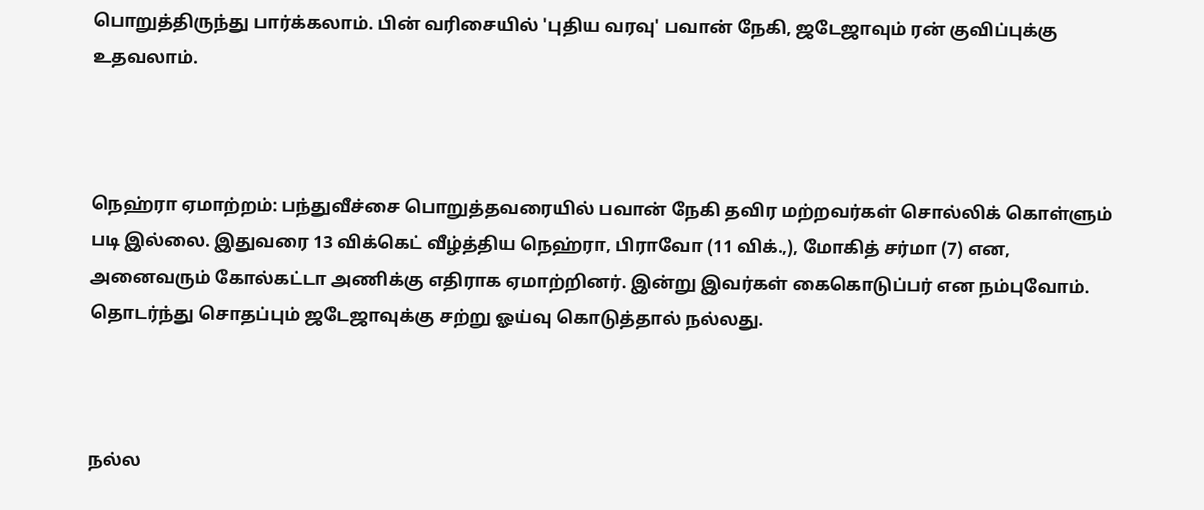பொறுத்திருந்து பார்க்கலாம். பின் வரிசையில் 'புதிய வரவு' பவான் நேகி, ஜடேஜாவும் ரன் குவிப்புக்கு உதவலாம்.



நெஹ்ரா ஏமாற்றம்: பந்துவீச்சை பொறுத்தவரையில் பவான் நேகி தவிர மற்றவர்கள் சொல்லிக் கொள்ளும் படி இல்லை. இதுவரை 13 விக்கெட் வீழ்த்திய நெஹ்ரா, பிராவோ (11 விக்.,), மோகித் சர்மா (7) என, அனைவரும் கோல்கட்டா அணிக்கு எதிராக ஏமாற்றினர். இன்று இவர்கள் கைகொடுப்பர் என நம்புவோம். தொடர்ந்து சொதப்பும் ஜடேஜாவுக்கு சற்று ஓய்வு கொடுத்தால் நல்லது.



நல்ல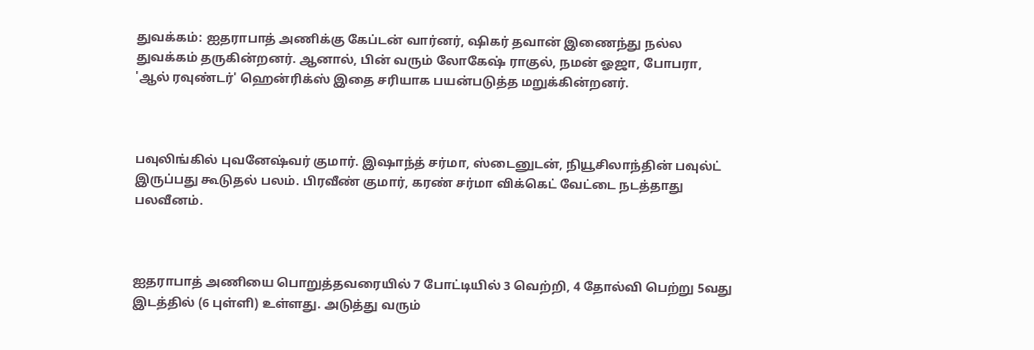துவக்கம்: ஐதராபாத் அணிக்கு கேப்டன் வார்னர், ஷிகர் தவான் இணைந்து நல்ல துவக்கம் தருகின்றனர். ஆனால், பின் வரும் லோகேஷ் ராகுல், நமன் ஓஜா, போபரா, 'ஆல் ரவுண்டர்' ஹென்ரிக்ஸ் இதை சரியாக பயன்படுத்த மறுக்கின்றனர்.



பவுலிங்கில் புவனேஷ்வர் குமார். இஷாந்த் சர்மா, ஸ்டைனுடன், நியூசிலாந்தின் பவுல்ட் இருப்பது கூடுதல் பலம். பிரவீண் குமார், கரண் சர்மா விக்கெட் வேட்டை நடத்தாது பலவீனம்.



ஐதராபாத் அணியை பொறுத்தவரையில் 7 போட்டியில் 3 வெற்றி, 4 தோல்வி பெற்று 5வது இடத்தில் (6 புள்ளி) உள்ளது. அடுத்து வரும்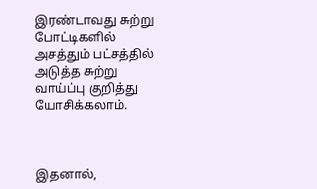இரண்டாவது சுற்று போட்டிகளில் அசத்தும் பட்சத்தில் அடுத்த சுற்று வாய்ப்பு குறித்து யோசிக்கலாம்.



இதனால்,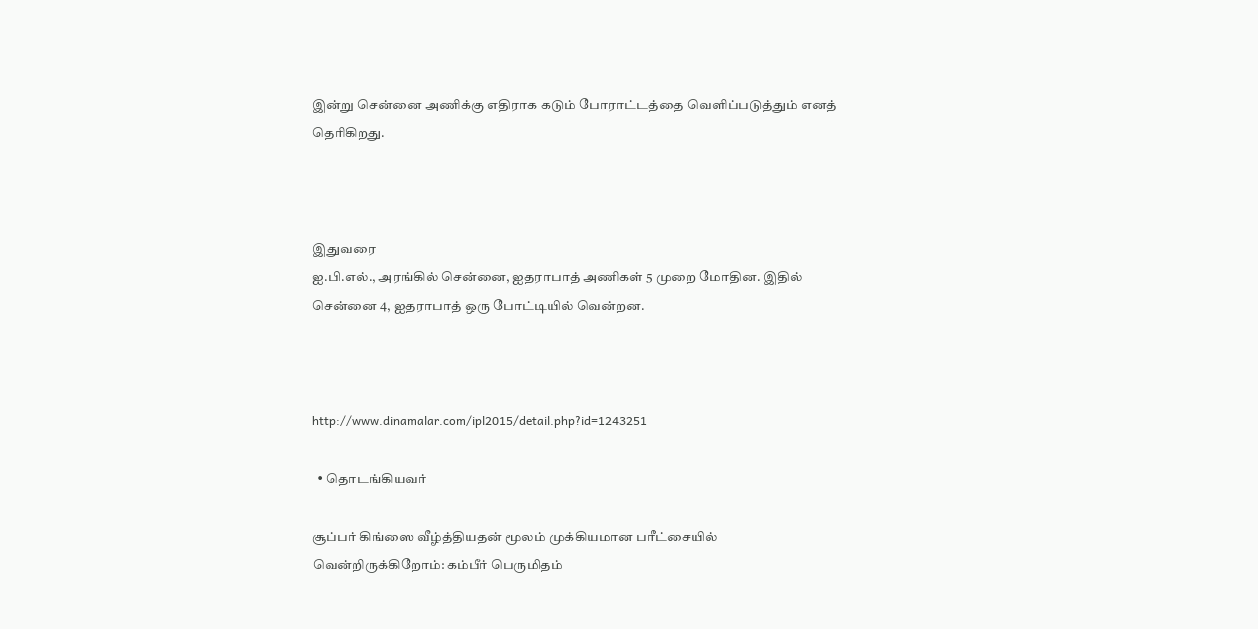இன்று சென்னை அணிக்கு எதிராக கடும் போராட்டத்தை வெளிப்படுத்தும் எனத் தெரிகிறது.



இதுவரை
ஐ.பி.எல்., அரங்கில் சென்னை, ஐதராபாத் அணிகள் 5 முறை மோதின. இதில் சென்னை 4, ஐதராபாத் ஒரு போட்டியில் வென்றன.



http://www.dinamalar.com/ipl2015/detail.php?id=1243251

  • தொடங்கியவர்

சூப்பர் கிங்ஸை வீழ்த்தியதன் மூலம் முக்கியமான பரீட்சையில் வென்றிருக்கிறோம்: கம்பீர் பெருமிதம்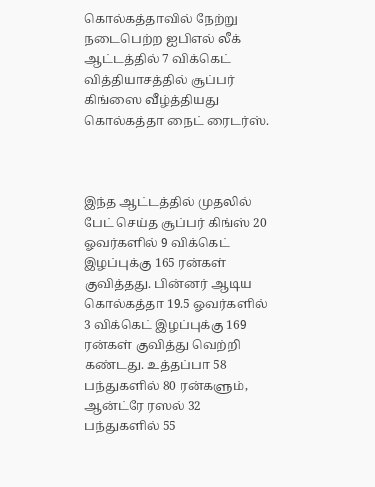கொல்கத்தாவில் நேற்று நடைபெற்ற ஐபிஎல் லீக் ஆட்டத்தில் 7 விக்கெட் வித்தியாசத்தில் சூப்பர் கிங்ஸை வீழ்த்தியது கொல்கத்தா நைட் ரைடர்ஸ்.



இந்த ஆட்டத்தில் முதலில் பேட் செய்த சூப்பர் கிங்ஸ் 20 ஓவர்களில் 9 விக்கெட் இழப்புக்கு 165 ரன்கள் குவித்தது. பின்னர் ஆடிய கொல்கத்தா 19.5 ஓவர்களில் 3 விக்கெட் இழப்புக்கு 169 ரன்கள் குவித்து வெற்றி கண்டது. உத்தப்பா 58 பந்துகளில் 80 ரன்களும், ஆன்ட்ரே ரஸல் 32 பந்துகளில் 55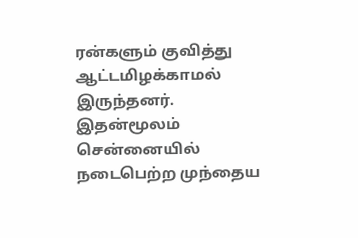ரன்களும் குவித்து ஆட்டமிழக்காமல் இருந்தனர். இதன்மூலம் சென்னையில் நடைபெற்ற முந்தைய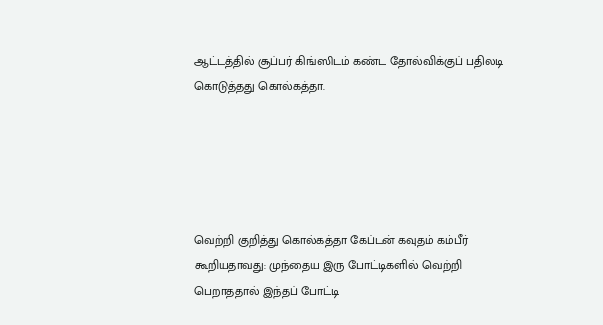ஆட்டத்தில் சூப்பர் கிங்ஸிடம் கண்ட தோல்விக்குப் பதிலடி கொடுத்தது கொல்கத்தா.





வெற்றி குறித்து கொல்கத்தா கேப்டன் கவுதம் கம்பீர் கூறியதாவது: முந்தைய இரு போட்டிகளில் வெற்றி பெறாததால் இந்தப் போட்டி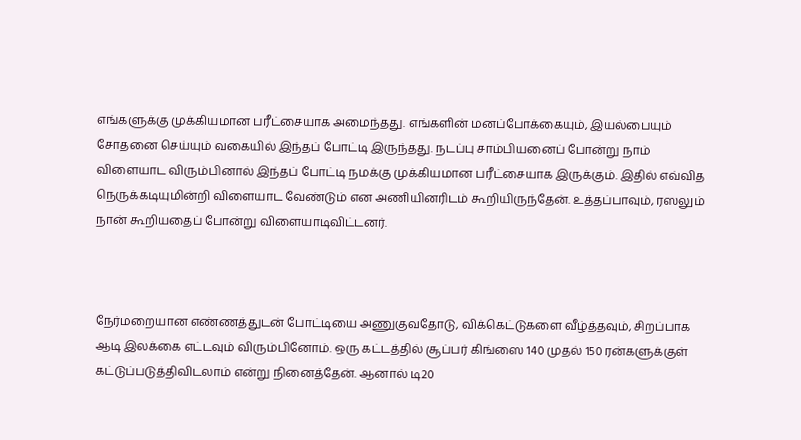எங்களுக்கு முக்கியமான பரீட்சையாக அமைந்தது. எங்களின் மனப்போக்கையும், இயல்பையும் சோதனை செய்யும் வகையில் இந்தப் போட்டி இருந்தது. நடப்பு சாம்பியனைப் போன்று நாம் விளையாட விரும்பினால் இந்தப் போட்டி நமக்கு முக்கியமான பரீட்சையாக இருக்கும். இதில் எவ்வித நெருக்கடியுமின்றி விளையாட வேண்டும் என அணியினரிடம் கூறியிருந்தேன். உத்தப்பாவும், ரஸலும் நான் கூறியதைப் போன்று விளையாடிவிட்டனர்.



நேர்மறையான எண்ணத்துடன் போட்டியை அணுகுவதோடு, விக்கெட்டுகளை வீழ்த்தவும், சிறப்பாக ஆடி இலக்கை எட்டவும் விரும்பினோம். ஒரு கட்டத்தில் சூப்பர் கிங்ஸை 140 முதல் 150 ரன்களுக்குள் கட்டுப்படுத்திவிடலாம் என்று நினைத்தேன். ஆனால் டி20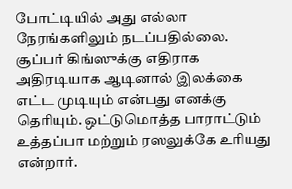போட்டியில் அது எல்லா நேரங்களிலும் நடப்பதில்லை. சூப்பர் கிங்ஸுக்கு எதிராக அதிரடியாக ஆடினால் இலக்கை எட்ட முடியும் என்பது எனக்கு தெரியும். ஒட்டுமொத்த பாராட்டும் உத்தப்பா மற்றும் ரஸலுக்கே உரியது என்றார்.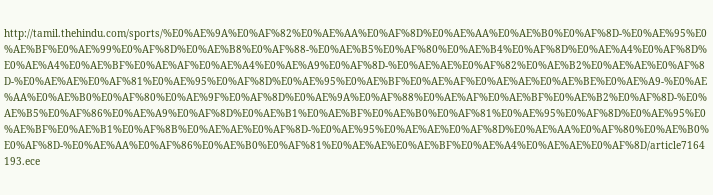http://tamil.thehindu.com/sports/%E0%AE%9A%E0%AF%82%E0%AE%AA%E0%AF%8D%E0%AE%AA%E0%AE%B0%E0%AF%8D-%E0%AE%95%E0%AE%BF%E0%AE%99%E0%AF%8D%E0%AE%B8%E0%AF%88-%E0%AE%B5%E0%AF%80%E0%AE%B4%E0%AF%8D%E0%AE%A4%E0%AF%8D%E0%AE%A4%E0%AE%BF%E0%AE%AF%E0%AE%A4%E0%AE%A9%E0%AF%8D-%E0%AE%AE%E0%AF%82%E0%AE%B2%E0%AE%AE%E0%AF%8D-%E0%AE%AE%E0%AF%81%E0%AE%95%E0%AF%8D%E0%AE%95%E0%AE%BF%E0%AE%AF%E0%AE%AE%E0%AE%BE%E0%AE%A9-%E0%AE%AA%E0%AE%B0%E0%AF%80%E0%AE%9F%E0%AF%8D%E0%AE%9A%E0%AF%88%E0%AE%AF%E0%AE%BF%E0%AE%B2%E0%AF%8D-%E0%AE%B5%E0%AF%86%E0%AE%A9%E0%AF%8D%E0%AE%B1%E0%AE%BF%E0%AE%B0%E0%AF%81%E0%AE%95%E0%AF%8D%E0%AE%95%E0%AE%BF%E0%AE%B1%E0%AF%8B%E0%AE%AE%E0%AF%8D-%E0%AE%95%E0%AE%AE%E0%AF%8D%E0%AE%AA%E0%AF%80%E0%AE%B0%E0%AF%8D-%E0%AE%AA%E0%AF%86%E0%AE%B0%E0%AF%81%E0%AE%AE%E0%AE%BF%E0%AE%A4%E0%AE%AE%E0%AF%8D/article7164193.ece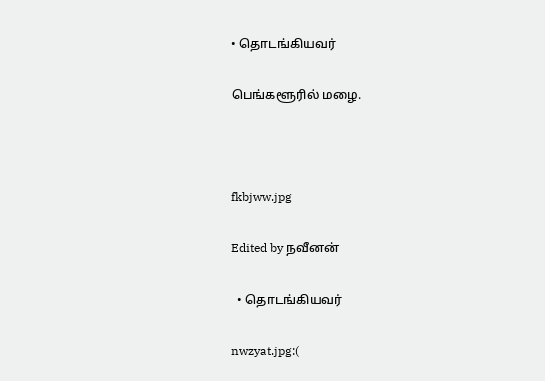• தொடங்கியவர்

பெங்களூரில் மழை.



fkbjww.jpg

Edited by நவீனன்

  • தொடங்கியவர்

nwzyat.jpg:(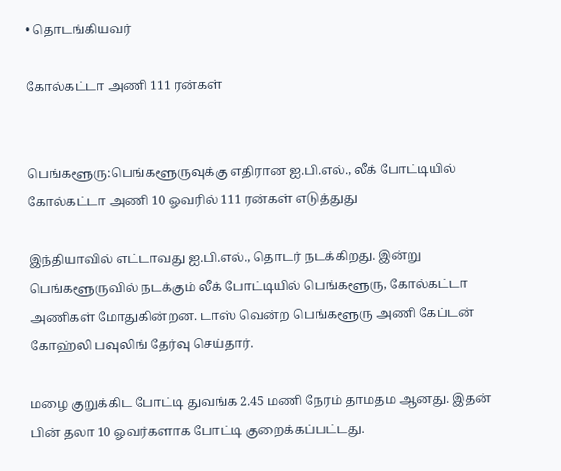• தொடங்கியவர்

கோல்கட்டா அணி 111 ரன்கள்


பெங்களூரு:பெங்களூருவுக்கு எதிரான ஐ.பி.எல்., லீக் போட்டியில் கோல்கட்டா அணி 10 ஓவரில் 111 ரன்கள் எடுத்துது

இந்தியாவில் எட்டாவது ஐ.பி.எல்., தொடர் நடக்கிறது. இன்று பெங்களூருவில் நடக்கும் லீக் போட்டியில் பெங்களூரு, கோல்கட்டா அணிகள் மோதுகின்றன. டாஸ் வென்ற பெங்களூரு அணி கேப்டன் கோஹ்லி பவுலிங் தேர்வு செய்தார்.

மழை குறுக்கிட போட்டி துவங்க 2.45 மணி நேரம் தாமதம ஆனது. இதன் பின் தலா 10 ஓவர்களாக போட்டி குறைக்கப்பட்டது.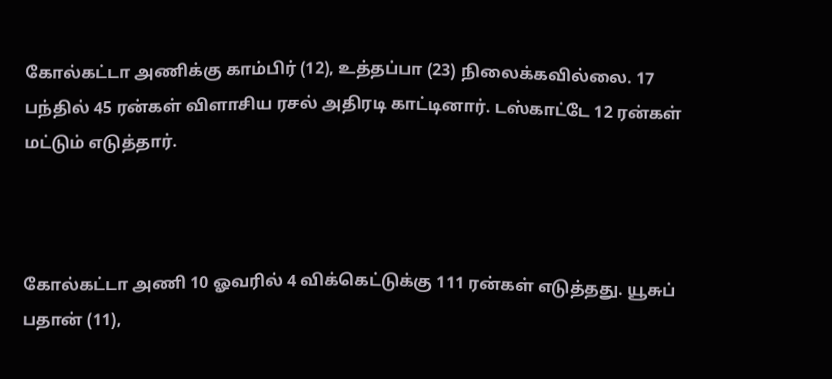கோல்கட்டா அணிக்கு காம்பிர் (12), உத்தப்பா (23) நிலைக்கவில்லை. 17 பந்தில் 45 ரன்கள் விளாசிய ரசல் அதிரடி காட்டினார். டஸ்காட்டே 12 ரன்கள் மட்டும் எடுத்தார்.



கோல்கட்டா அணி 10 ஓவரில் 4 விக்கெட்டுக்கு 111 ரன்கள் எடுத்தது. யூசுப் பதான் (11),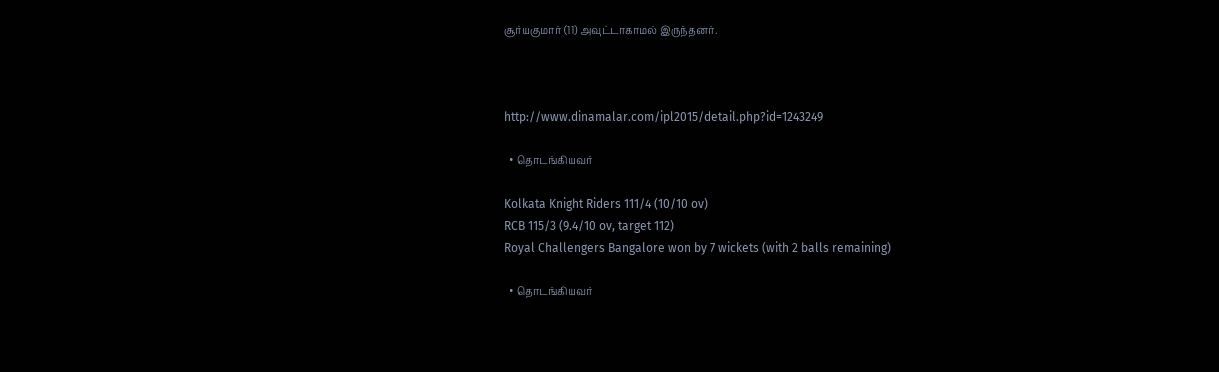சூர்யகுமார் (11) அவுட்டாகாமல் இருந்தனர்.



http://www.dinamalar.com/ipl2015/detail.php?id=1243249

  • தொடங்கியவர்

Kolkata Knight Riders 111/4 (10/10 ov)
RCB 115/3 (9.4/10 ov, target 112)
Royal Challengers Bangalore won by 7 wickets (with 2 balls remaining)

  • தொடங்கியவர்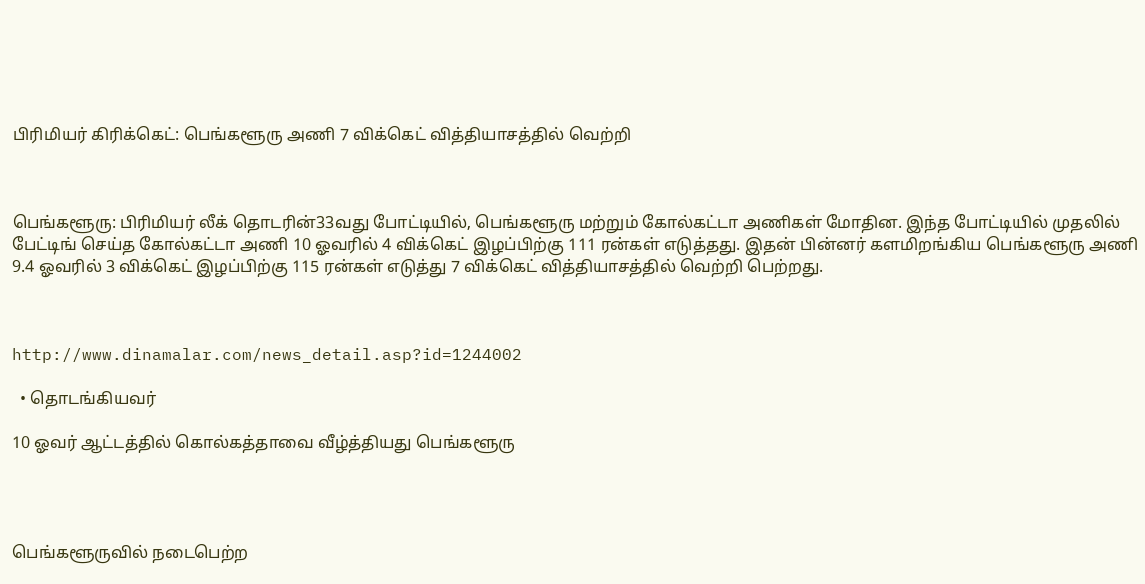பிரிமியர் கிரிக்கெட்: பெங்களூரு அணி 7 விக்கெட் வித்தியாசத்தில் வெற்றி



பெங்களூரு: பிரிமியர் லீக் தொடரின்33வது போட்டியில், பெங்களூரு மற்றும் கோல்கட்டா அணிகள் மோதின. இந்த போட்டியில் முதலில் பேட்டிங் செய்த கோல்கட்டா அணி 10 ஓவரில் 4 விக்கெட் இழப்பிற்கு 111 ரன்கள் எடுத்தது. இதன் பின்னர் களமிறங்கிய பெங்களூரு அணி 9.4 ஓவரில் 3 விக்கெட் இழப்பிற்கு 115 ரன்கள் எடுத்து 7 விக்கெட் வித்தியாசத்தில் வெற்றி பெற்றது.



http://www.dinamalar.com/news_detail.asp?id=1244002

  • தொடங்கியவர்

10 ஓவர் ஆட்டத்தில் கொல்கத்தாவை வீழ்த்தியது பெங்களூரு




பெங்களூருவில் நடைபெற்ற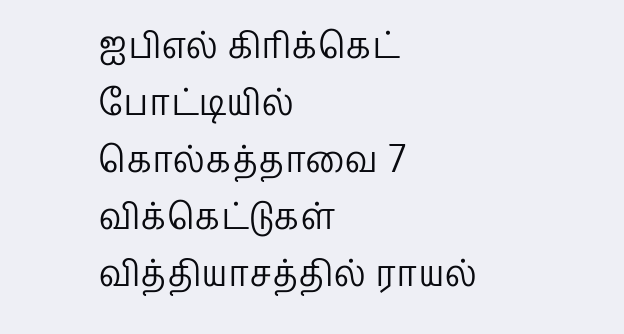ஐபிஎல் கிரிக்கெட் போட்டியில் கொல்கத்தாவை 7 விக்கெட்டுகள் வித்தியாசத்தில் ராயல்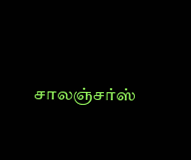சாலஞ்சர்ஸ்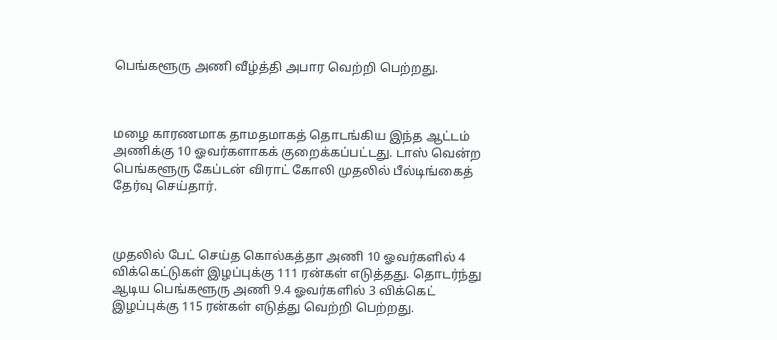பெங்களூரு அணி வீழ்த்தி அபார வெற்றி பெற்றது.



மழை காரணமாக தாமதமாகத் தொடங்கிய இந்த ஆட்டம் அணிக்கு 10 ஓவர்களாகக் குறைக்கப்பட்டது. டாஸ் வென்ற பெங்களூரு கேப்டன் விராட் கோலி முதலில் பீல்டிங்கைத் தேர்வு செய்தார்.



முதலில் பேட் செய்த கொல்கத்தா அணி 10 ஓவர்களில் 4 விக்கெட்டுகள் இழப்புக்கு 111 ரன்கள் எடுத்தது. தொடர்ந்து ஆடிய பெங்களூரு அணி 9.4 ஓவர்களில் 3 விக்கெட் இழப்புக்கு 115 ரன்கள் எடுத்து வெற்றி பெற்றது.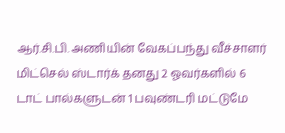ஆர்.சி.பி. அணியின் வேகப்பந்து வீச்சாளர் மிட்செல் ஸ்டார்க் தனது 2 ஓவர்களில் 6 டாட் பால்களுடன் 1 பவுண்டரி மட்டுமே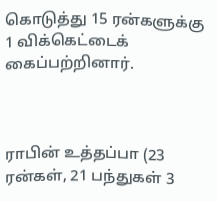கொடுத்து 15 ரன்களுக்கு 1 விக்கெட்டைக் கைப்பற்றினார்.



ராபின் உத்தப்பா (23 ரன்கள், 21 பந்துகள் 3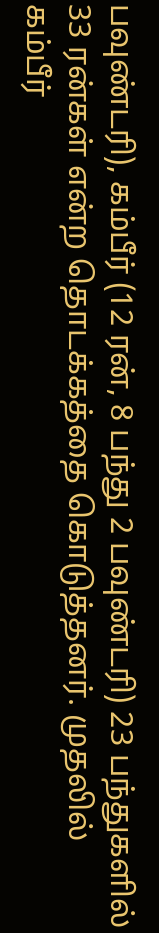பவுண்டரி), கம்பீர் (12 ரன், 8 பந்து 2 பவுண்டரி) 23 பந்துகளில் 33 ரன்கள் என்ற தொடக்கத்தை கொடுத்தனர். முதலில் கம்பீர்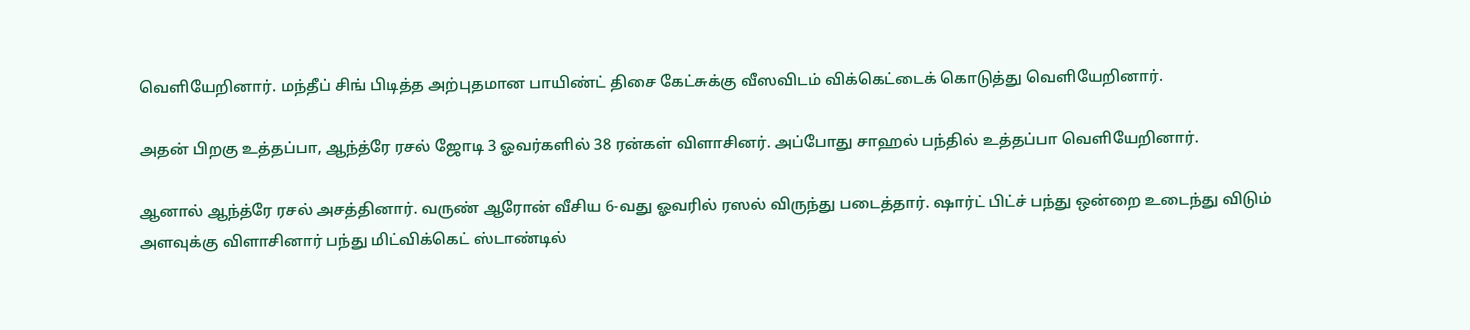வெளியேறினார். மந்தீப் சிங் பிடித்த அற்புதமான பாயிண்ட் திசை கேட்சுக்கு வீஸவிடம் விக்கெட்டைக் கொடுத்து வெளியேறினார்.

அதன் பிறகு உத்தப்பா, ஆந்த்ரே ரசல் ஜோடி 3 ஓவர்களில் 38 ரன்கள் விளாசினர். அப்போது சாஹல் பந்தில் உத்தப்பா வெளியேறினார்.

ஆனால் ஆந்த்ரே ரசல் அசத்தினார். வருண் ஆரோன் வீசிய 6-வது ஓவரில் ரஸல் விருந்து படைத்தார். ஷார்ட் பிட்ச் பந்து ஒன்றை உடைந்து விடும் அளவுக்கு விளாசினார் பந்து மிட்விக்கெட் ஸ்டாண்டில்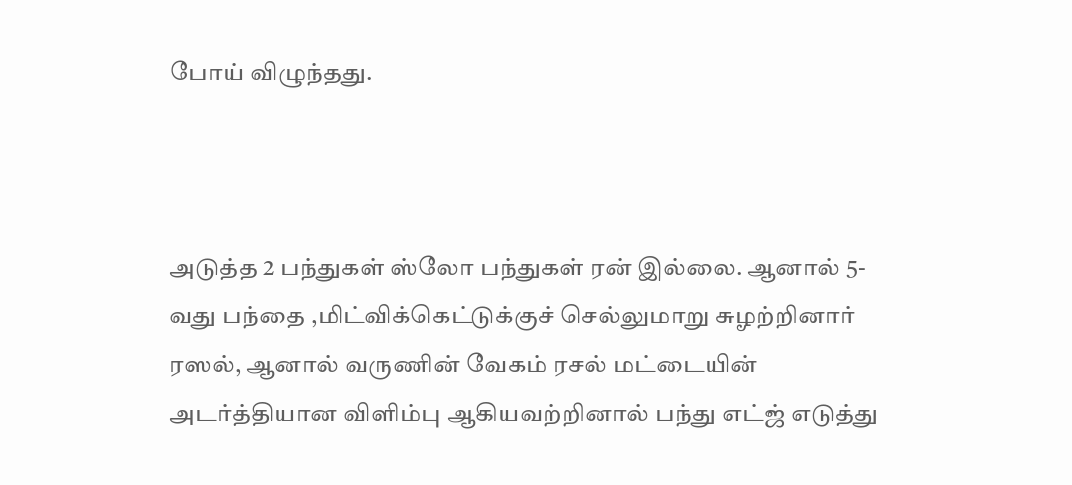போய் விழுந்தது.



அடுத்த 2 பந்துகள் ஸ்லோ பந்துகள் ரன் இல்லை. ஆனால் 5-வது பந்தை ,மிட்விக்கெட்டுக்குச் செல்லுமாறு சுழற்றினார் ரஸல், ஆனால் வருணின் வேகம் ரசல் மட்டையின் அடர்த்தியான விளிம்பு ஆகியவற்றினால் பந்து எட்ஜ் எடுத்து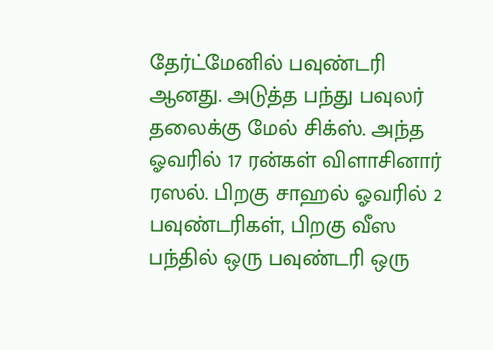தேர்ட்மேனில் பவுண்டரி ஆனது. அடுத்த பந்து பவுலர் தலைக்கு மேல் சிக்ஸ். அந்த ஓவரில் 17 ரன்கள் விளாசினார் ரஸல். பிறகு சாஹல் ஓவரில் 2 பவுண்டரிகள், பிறகு வீஸ பந்தில் ஒரு பவுண்டரி ஒரு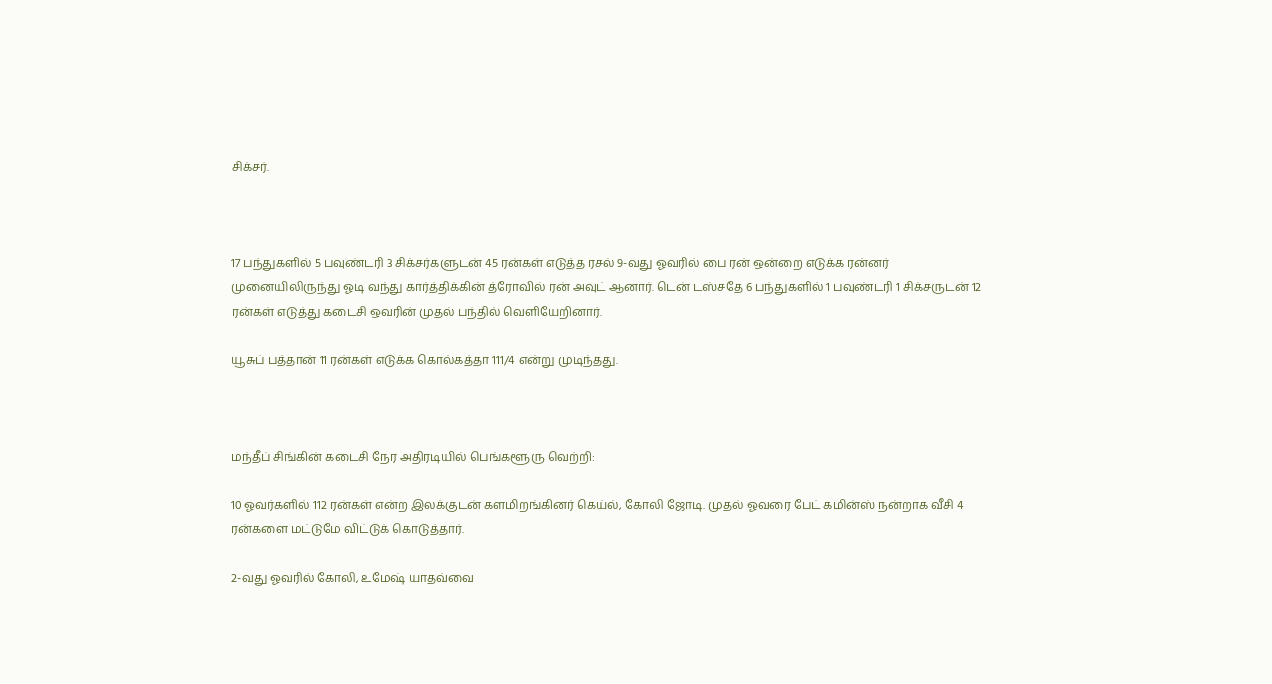சிக்சர்.



17 பந்துகளில் 5 பவுண்டரி 3 சிக்சர்களுடன் 45 ரன்கள் எடுத்த ரசல் 9-வது ஓவரில் பை ரன் ஒன்றை எடுக்க ரன்னர் முனையிலிருந்து ஓடி வந்து கார்த்திக்கின் த்ரோவில் ரன் அவுட் ஆனார். டென் டஸ்சதே 6 பந்துகளில் 1 பவுண்டரி 1 சிக்சருடன் 12 ரன்கள் எடுத்து கடைசி ஒவரின் முதல் பந்தில் வெளியேறினார்.

யூசுப் பத்தான் 11 ரன்கள் எடுக்க கொல்கத்தா 111/4 என்று முடிந்தது.



மந்தீப் சிங்கின் கடைசி நேர அதிரடியில் பெங்களூரு வெற்றி:

10 ஓவர்களில் 112 ரன்கள் என்ற இலக்குடன் களமிறங்கினர் கெய்ல், கோலி ஜோடி. முதல் ஓவரை பேட் கமின்ஸ் நன்றாக வீசி 4 ரன்களை மட்டுமே விட்டுக் கொடுத்தார்.

2-வது ஓவரில் கோலி, உமேஷ் யாதவ்வை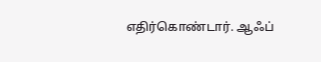எதிர்கொண்டார். ஆஃப்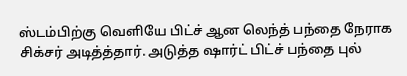ஸ்டம்பிற்கு வெளியே பிட்ச் ஆன லெந்த் பந்தை நேராக சிக்சர் அடித்த்தார். அடுத்த ஷார்ட் பிட்ச் பந்தை புல்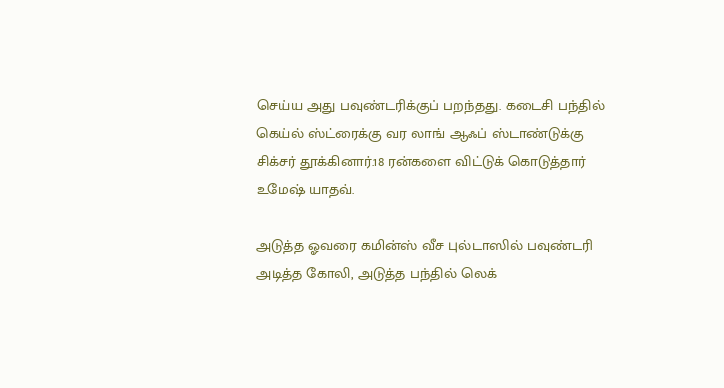செய்ய அது பவுண்டரிக்குப் பறந்தது. கடைசி பந்தில் கெய்ல் ஸ்ட்ரைக்கு வர லாங் ஆஃப் ஸ்டாண்டுக்கு சிக்சர் தூக்கினார்.18 ரன்களை விட்டுக் கொடுத்தார் உமேஷ் யாதவ்.

அடுத்த ஓவரை கமின்ஸ் வீச புல்டாஸில் பவுண்டரி அடித்த கோலி, அடுத்த பந்தில் லெக்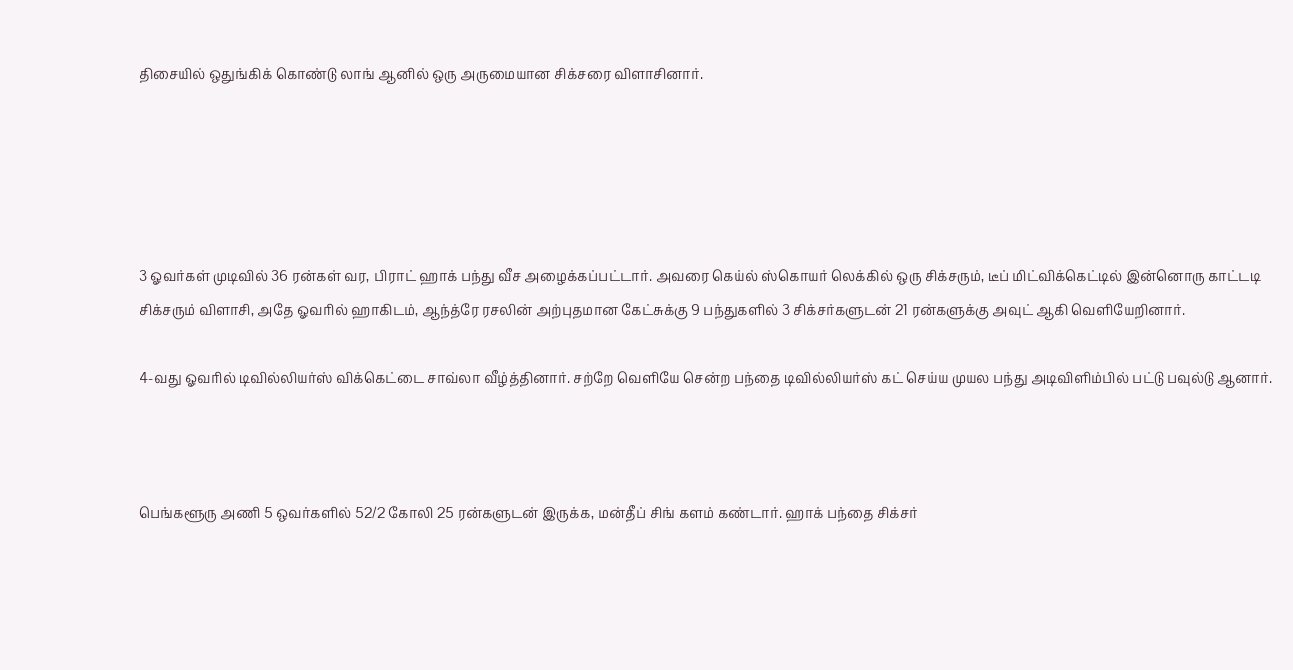திசையில் ஒதுங்கிக் கொண்டு லாங் ஆனில் ஒரு அருமையான சிக்சரை விளாசினார்.





3 ஓவர்கள் முடிவில் 36 ரன்கள் வர, பிராட் ஹாக் பந்து வீச அழைக்கப்பட்டார். அவரை கெய்ல் ஸ்கொயர் லெக்கில் ஒரு சிக்சரும், டீப் மிட்விக்கெட்டில் இன்னொரு காட்டடி சிக்சரும் விளாசி, அதே ஓவரில் ஹாகிடம், ஆந்த்ரே ரசலின் அற்புதமான கேட்சுக்கு 9 பந்துகளில் 3 சிக்சர்களுடன் 21 ரன்களுக்கு அவுட் ஆகி வெளியேறினார்.

4-வது ஓவரில் டிவில்லியர்ஸ் விக்கெட்டை சாவ்லா வீழ்த்தினார். சற்றே வெளியே சென்ற பந்தை டிவில்லியர்ஸ் கட் செய்ய முயல பந்து அடிவிளிம்பில் பட்டு பவுல்டு ஆனார்.



பெங்களூரு அணி 5 ஒவர்களில் 52/2 கோலி 25 ரன்களுடன் இருக்க, மன்தீப் சிங் களம் கண்டார். ஹாக் பந்தை சிக்சர்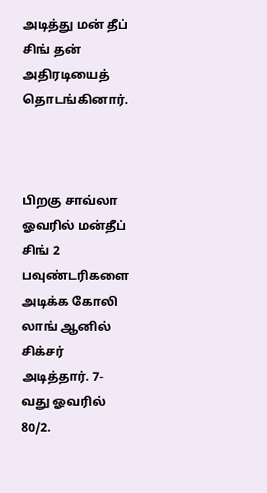அடித்து மன் தீப் சிங் தன் அதிரடியைத் தொடங்கினார்.



பிறகு சாவ்லா ஓவரில் மன்தீப் சிங் 2 பவுண்டரிகளை அடிக்க கோலி லாங் ஆனில் சிக்சர் அடித்தார். 7-வது ஓவரில் 80/2.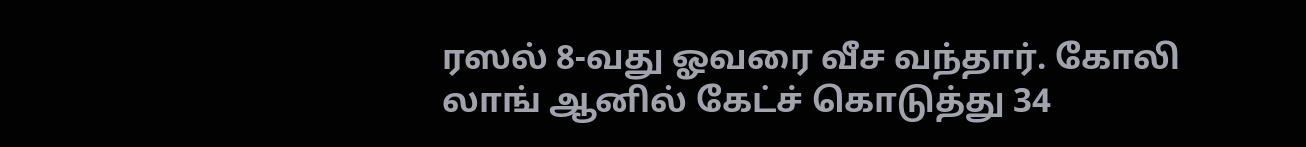ரஸல் 8-வது ஓவரை வீச வந்தார். கோலி லாங் ஆனில் கேட்ச் கொடுத்து 34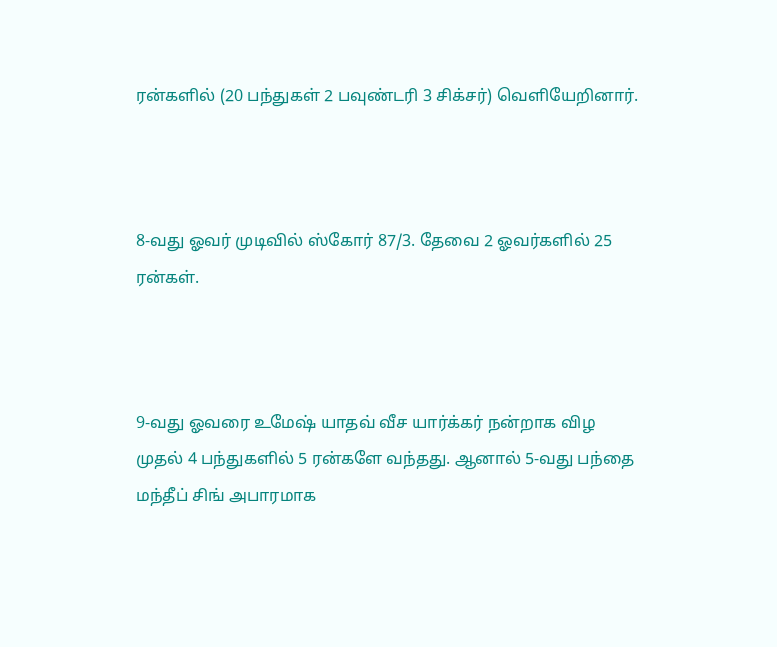ரன்களில் (20 பந்துகள் 2 பவுண்டரி 3 சிக்சர்) வெளியேறினார்.



8-வது ஓவர் முடிவில் ஸ்கோர் 87/3. தேவை 2 ஓவர்களில் 25 ரன்கள்.



9-வது ஓவரை உமேஷ் யாதவ் வீச யார்க்கர் நன்றாக விழ முதல் 4 பந்துகளில் 5 ரன்களே வந்தது. ஆனால் 5-வது பந்தை மந்தீப் சிங் அபாரமாக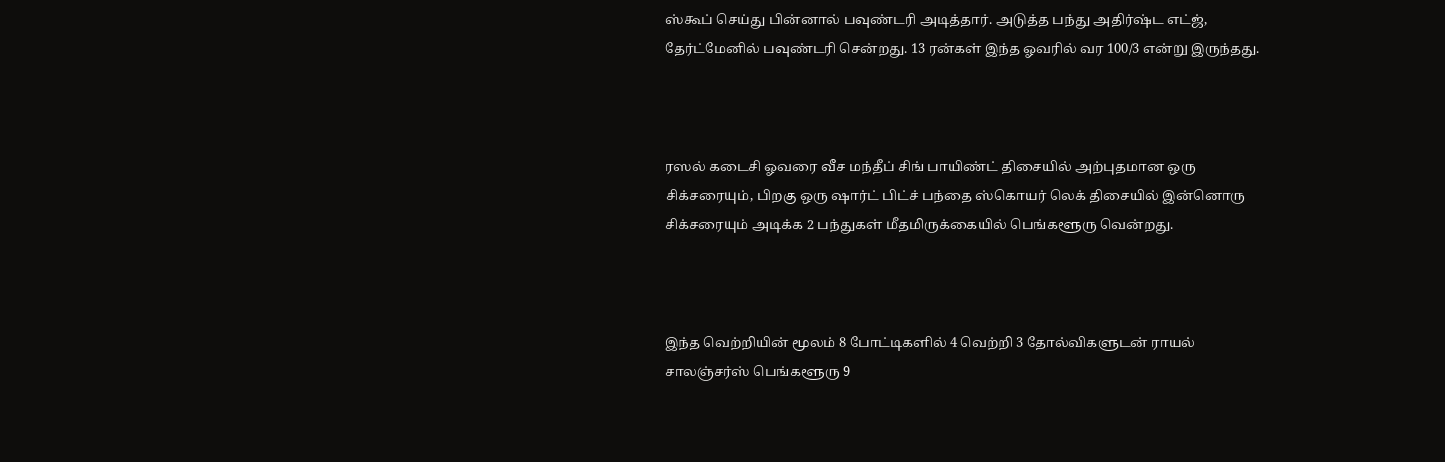ஸ்கூப் செய்து பின்னால் பவுண்டரி அடித்தார். அடுத்த பந்து அதிர்ஷ்ட எட்ஜ், தேர்ட்மேனில் பவுண்டரி சென்றது. 13 ரன்கள் இந்த ஓவரில் வர 100/3 என்று இருந்தது.



ரஸல் கடைசி ஓவரை வீச மந்தீப் சிங் பாயிண்ட் திசையில் அற்புதமான ஒரு சிக்சரையும், பிறகு ஒரு ஷார்ட் பிட்ச் பந்தை ஸ்கொயர் லெக் திசையில் இன்னொரு சிக்சரையும் அடிக்க 2 பந்துகள் மீதமிருக்கையில் பெங்களூரு வென்றது.



இந்த வெற்றியின் மூலம் 8 போட்டிகளில் 4 வெற்றி 3 தோல்விகளுடன் ராயல் சாலஞ்சர்ஸ் பெங்களூரு 9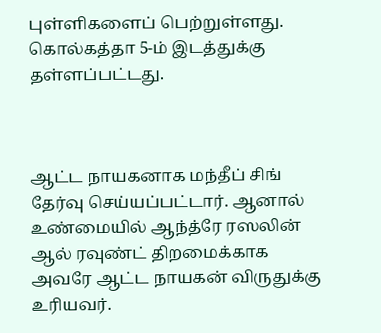புள்ளிகளைப் பெற்றுள்ளது. கொல்கத்தா 5-ம் இடத்துக்கு தள்ளப்பட்டது.



ஆட்ட நாயகனாக மந்தீப் சிங் தேர்வு செய்யப்பட்டார். ஆனால் உண்மையில் ஆந்த்ரே ரஸலின் ஆல் ரவுண்ட் திறமைக்காக அவரே ஆட்ட நாயகன் விருதுக்கு உரியவர்.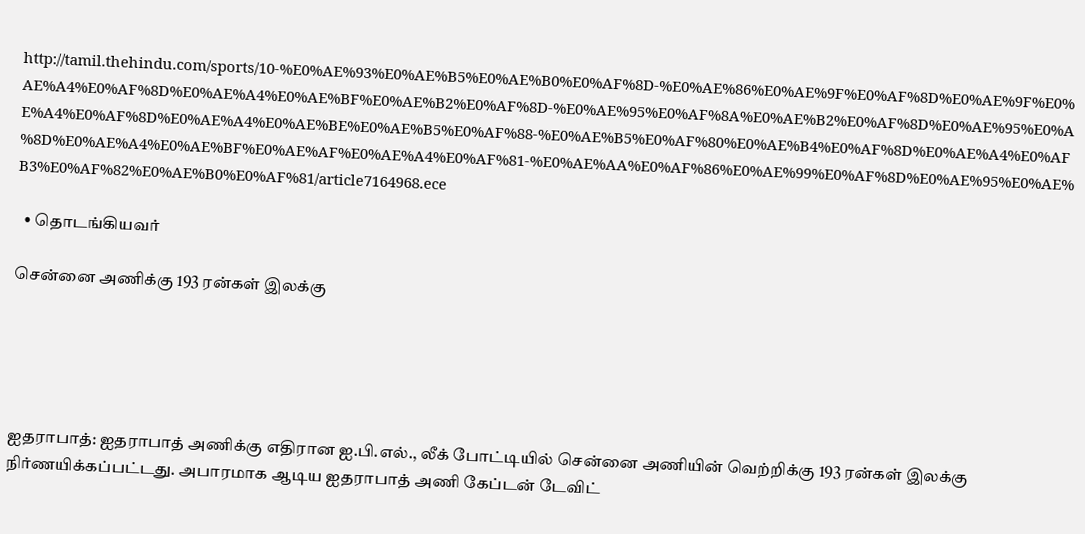http://tamil.thehindu.com/sports/10-%E0%AE%93%E0%AE%B5%E0%AE%B0%E0%AF%8D-%E0%AE%86%E0%AE%9F%E0%AF%8D%E0%AE%9F%E0%AE%A4%E0%AF%8D%E0%AE%A4%E0%AE%BF%E0%AE%B2%E0%AF%8D-%E0%AE%95%E0%AF%8A%E0%AE%B2%E0%AF%8D%E0%AE%95%E0%AE%A4%E0%AF%8D%E0%AE%A4%E0%AE%BE%E0%AE%B5%E0%AF%88-%E0%AE%B5%E0%AF%80%E0%AE%B4%E0%AF%8D%E0%AE%A4%E0%AF%8D%E0%AE%A4%E0%AE%BF%E0%AE%AF%E0%AE%A4%E0%AF%81-%E0%AE%AA%E0%AF%86%E0%AE%99%E0%AF%8D%E0%AE%95%E0%AE%B3%E0%AF%82%E0%AE%B0%E0%AF%81/article7164968.ece

  • தொடங்கியவர்

சென்னை அணிக்கு 193 ரன்கள் இலக்கு





ஐதராபாத்: ஐதராபாத் அணிக்கு எதிரான ஐ.பி.எல்., லீக் போட்டியில் சென்னை அணியின் வெற்றிக்கு 193 ரன்கள் இலக்கு நிர்ணயிக்கப்பட்டது. அபாரமாக ஆடிய ஐதராபாத் அணி கேப்டன் டேவிட்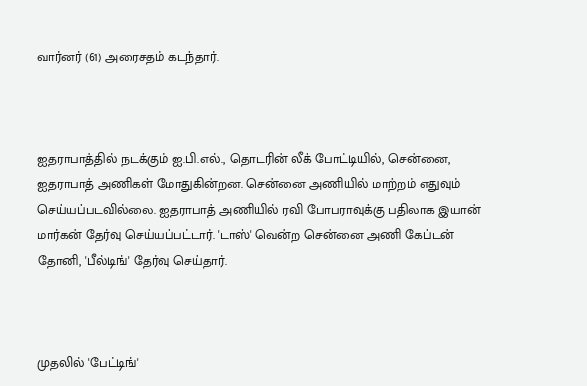வார்னர் (61) அரைசதம் கடந்தார்.



ஐதராபாத்தில் நடக்கும் ஐ.பி.எல்., தொடரின் லீக் போட்டியில், சென்னை, ஐதராபாத் அணிகள் மோதுகின்றன. சென்னை அணியில் மாற்றம் எதுவும் செய்யப்படவில்லை. ஐதராபாத் அணியில் ரவி போபராவுக்கு பதிலாக இயான் மார்கன் தேர்வு செய்யப்பட்டார். 'டாஸ்' வென்ற சென்னை அணி கேப்டன் தோனி, 'பீல்டிங்' தேர்வு செய்தார்.



முதலில் 'பேட்டிங்'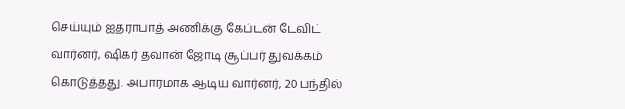செய்யும் ஐதராபாத் அணிக்கு கேப்டன் டேவிட் வார்னர், ஷிகர் தவான் ஜோடி சூப்பர் துவக்கம் கொடுத்தது. அபாரமாக ஆடிய வார்னர், 20 பந்தில்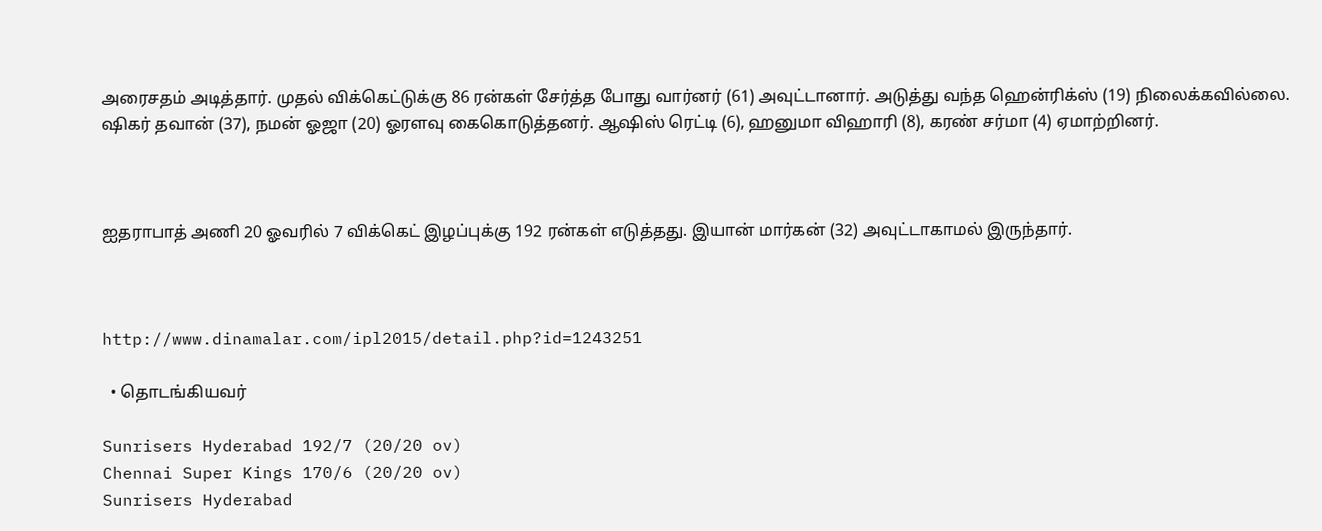அரைசதம் அடித்தார். முதல் விக்கெட்டுக்கு 86 ரன்கள் சேர்த்த போது வார்னர் (61) அவுட்டானார். அடுத்து வந்த ஹென்ரிக்ஸ் (19) நிலைக்கவில்லை. ஷிகர் தவான் (37), நமன் ஓஜா (20) ஓரளவு கைகொடுத்தனர். ஆஷிஸ் ரெட்டி (6), ஹனுமா விஹாரி (8), கரண் சர்மா (4) ஏமாற்றினர்.



ஐதராபாத் அணி 20 ஓவரில் 7 விக்கெட் இழப்புக்கு 192 ரன்கள் எடுத்தது. இயான் மார்கன் (32) அவுட்டாகாமல் இருந்தார்.



http://www.dinamalar.com/ipl2015/detail.php?id=1243251

  • தொடங்கியவர்

Sunrisers Hyderabad 192/7 (20/20 ov)
Chennai Super Kings 170/6 (20/20 ov)
Sunrisers Hyderabad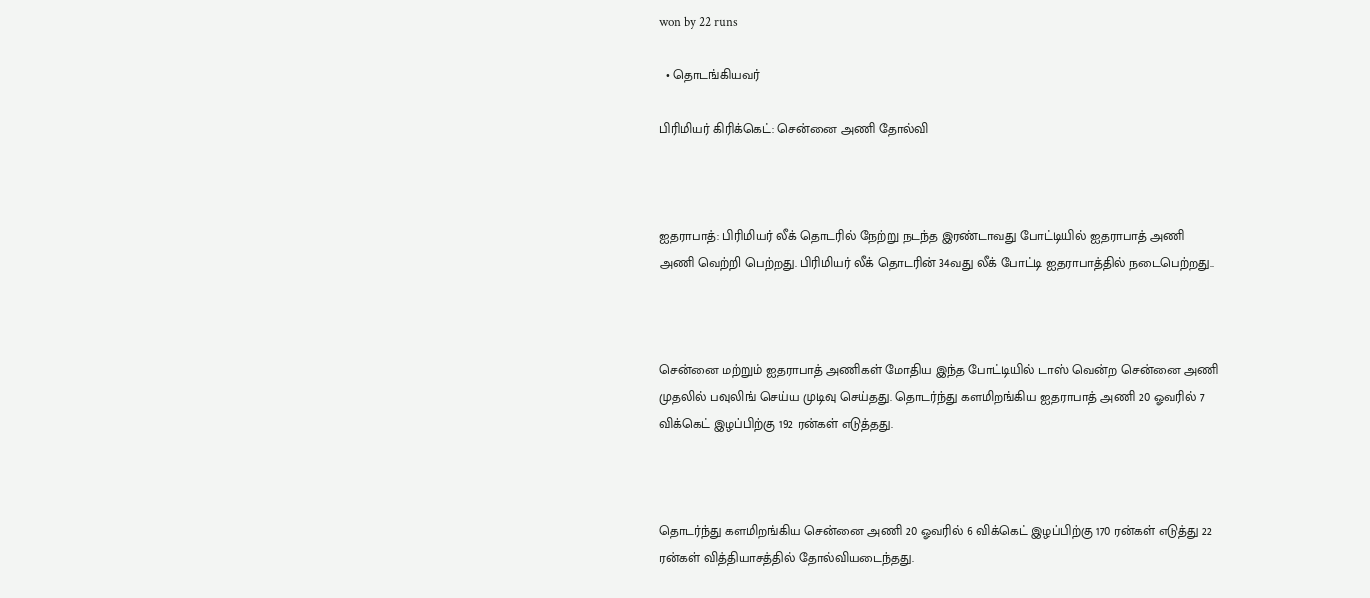won by 22 runs

  • தொடங்கியவர்

பிரிமியர் கிரிக்கெட்: சென்னை அணி தோல்வி



ஐதராபாத்: பிரிமியர் லீக் தொடரில் நேற்று நடந்த இரண்டாவது போட்டியில் ஐதராபாத் அணி அணி வெற்றி பெற்றது. பிரிமியர் லீக் தொடரின் 34வது லீக் போட்டி ஐதராபாத்தில் நடைபெற்றது..



சென்னை மற்றும் ஐதராபாத் அணிகள் மோதிய இந்த போட்டியில் டாஸ் வென்ற சென்னை அணி முதலில் பவுலிங் செய்ய முடிவு செய்தது. தொடர்ந்து களமிறங்கிய ஐதராபாத் அணி 20 ஓவரில் 7 விக்கெட் இழப்பிற்கு 192 ரன்கள் எடுத்தது.



தொடர்ந்து களமிறங்கிய சென்னை அணி 20 ஓவரில் 6 விக்கெட் இழப்பிற்கு 170 ரன்கள் எடுத்து 22 ரன்கள் வித்தியாசத்தில் தோல்வியடைந்தது.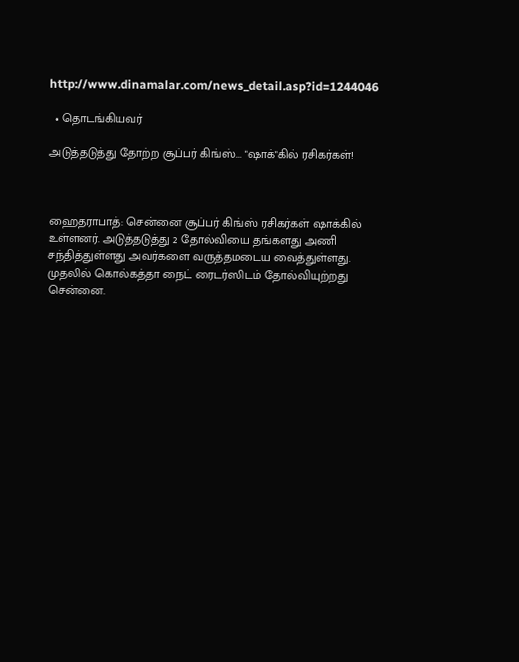http://www.dinamalar.com/news_detail.asp?id=1244046

  • தொடங்கியவர்

அடுத்தடுத்து தோற்ற சூப்பர் கிங்ஸ்... "ஷாக்"கில் ரசிகர்கள்!



ஹைதராபாத்: சென்னை சூப்பர் கிங்ஸ் ரசிகர்கள் ஷாக்கில் உள்ளனர். அடுத்தடுத்து 2 தோல்வியை தங்களது அணி சந்தித்துள்ளது அவர்களை வருத்தமடைய வைத்துள்ளது. முதலில் கொல்கத்தா நைட் ரைடர்ஸிடம் தோல்வியுற்றது சென்னை.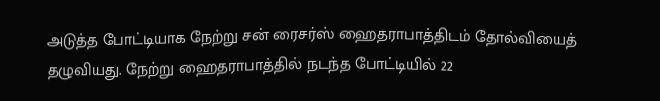அடுத்த போட்டியாக நேற்று சன் ரைசர்ஸ் ஹைதராபாத்திடம் தோல்வியைத் தழுவியது. நேற்று ஹைதராபாத்தில் நடந்த போட்டியில் 22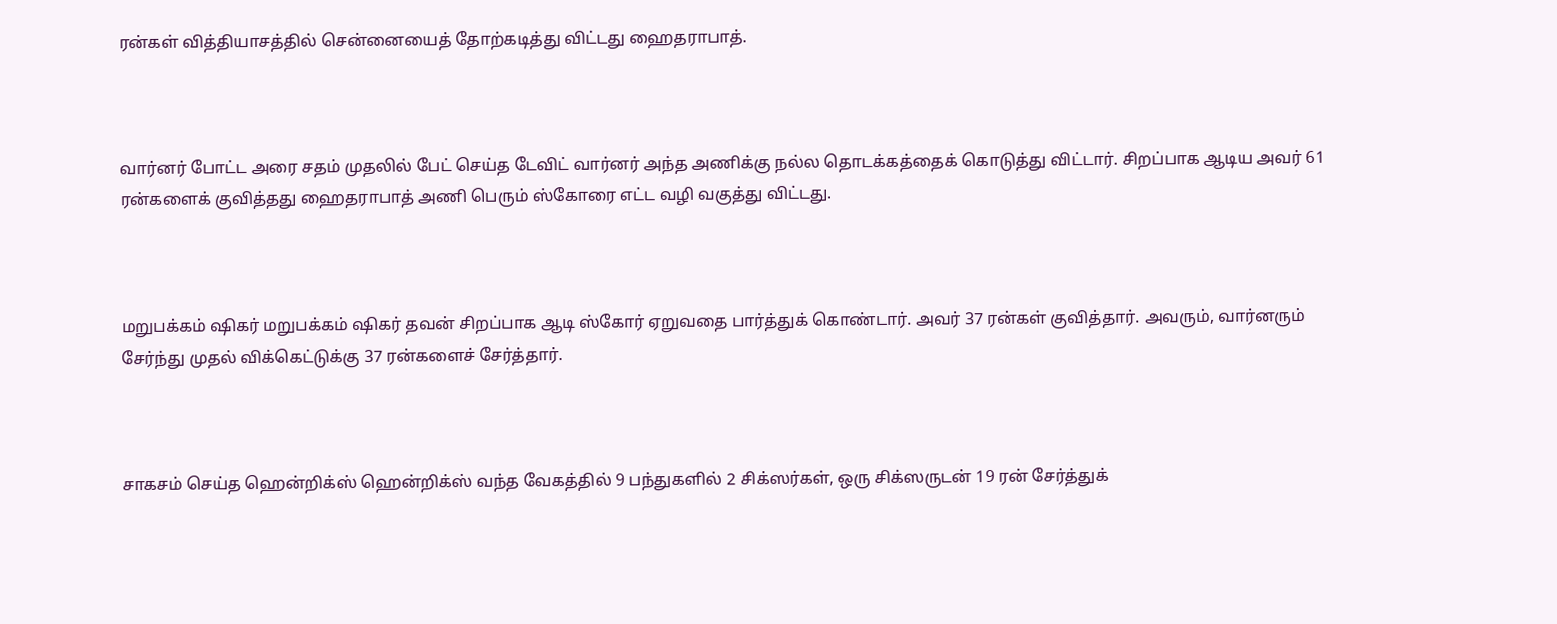ரன்கள் வித்தியாசத்தில் சென்னையைத் தோற்கடித்து விட்டது ஹைதராபாத்.



வார்னர் போட்ட அரை சதம் முதலில் பேட் செய்த டேவிட் வார்னர் அந்த அணிக்கு நல்ல தொடக்கத்தைக் கொடுத்து விட்டார். சிறப்பாக ஆடிய அவர் 61 ரன்களைக் குவித்தது ஹைதராபாத் அணி பெரும் ஸ்கோரை எட்ட வழி வகுத்து விட்டது.



மறுபக்கம் ஷிகர் மறுபக்கம் ஷிகர் தவன் சிறப்பாக ஆடி ஸ்கோர் ஏறுவதை பார்த்துக் கொண்டார். அவர் 37 ரன்கள் குவித்தார். அவரும், வார்னரும் சேர்ந்து முதல் விக்கெட்டுக்கு 37 ரன்களைச் சேர்த்தார்.



சாகசம் செய்த ஹென்றிக்ஸ் ஹென்றிக்ஸ் வந்த வேகத்தில் 9 பந்துகளில் 2 சிக்ஸர்கள், ஒரு சிக்ஸருடன் 19 ரன் சேர்த்துக்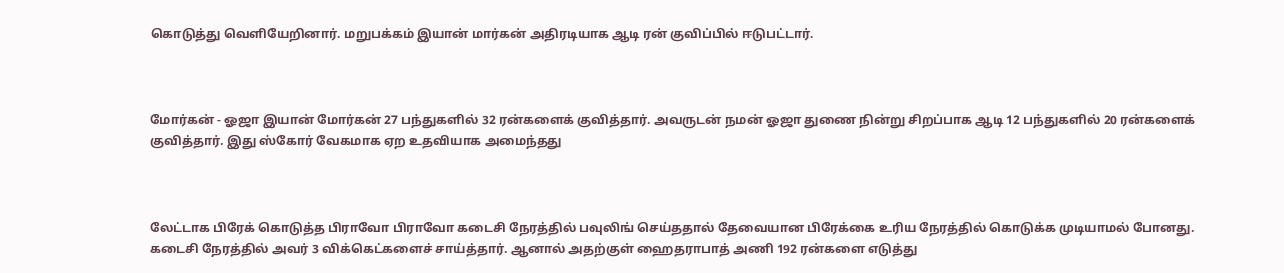கொடுத்து வெளியேறினார். மறுபக்கம் இயான் மார்கன் அதிரடியாக ஆடி ரன் குவிப்பில் ஈடுபட்டார்.



மோர்கன் - ஓஜா இயான் மோர்கன் 27 பந்துகளில் 32 ரன்களைக் குவித்தார். அவருடன் நமன் ஓஜா துணை நின்று சிறப்பாக ஆடி 12 பந்துகளில் 20 ரன்களைக் குவித்தார். இது ஸ்கோர் வேகமாக ஏற உதவியாக அமைந்தது



லேட்டாக பிரேக் கொடுத்த பிராவோ பிராவோ கடைசி நேரத்தில் பவுலிங் செய்ததால் தேவையான பிரேக்கை உரிய நேரத்தில் கொடுக்க முடியாமல் போனது. கடைசி நேரத்தில் அவர் 3 விக்கெட்களைச் சாய்த்தார். ஆனால் அதற்குள் ஹைதராபாத் அணி 192 ரன்களை எடுத்து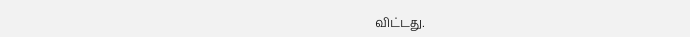விட்டது.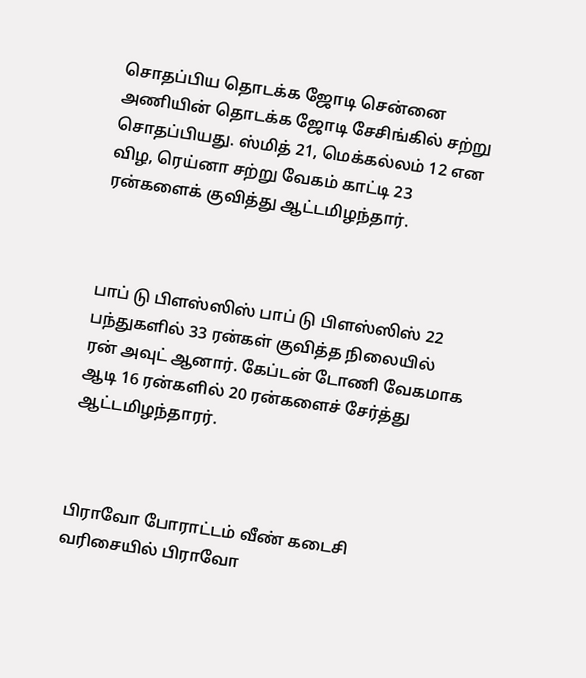சொதப்பிய தொடக்க ஜோடி சென்னை அணியின் தொடக்க ஜோடி சேசிங்கில் சற்று சொதப்பியது. ஸ்மித் 21, மெக்கல்லம் 12 என விழ, ரெய்னா சற்று வேகம் காட்டி 23 ரன்களைக் குவித்து ஆட்டமிழந்தார்.



பாப் டு பிளஸ்ஸிஸ் பாப் டு பிளஸ்ஸிஸ் 22 பந்துகளில் 33 ரன்கள் குவித்த நிலையில் ரன் அவுட் ஆனார். கேப்டன் டோணி வேகமாக ஆடி 16 ரன்களில் 20 ரன்களைச் சேர்த்து ஆட்டமிழந்தாரர்.



பிராவோ போராட்டம் வீண் கடைசி வரிசையில் பிராவோ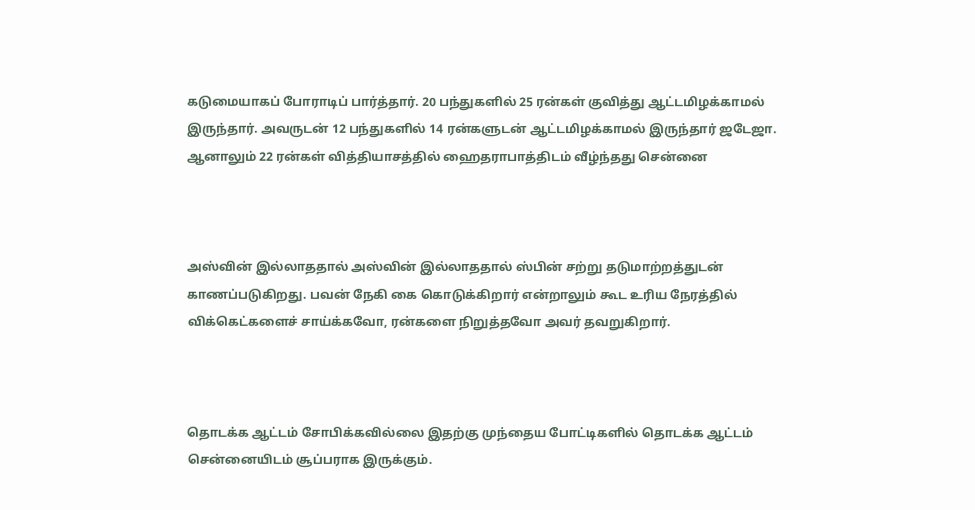கடுமையாகப் போராடிப் பார்த்தார். 20 பந்துகளில் 25 ரன்கள் குவித்து ஆட்டமிழக்காமல் இருந்தார். அவருடன் 12 பந்துகளில் 14 ரன்களுடன் ஆட்டமிழக்காமல் இருந்தார் ஜடேஜா. ஆனாலும் 22 ரன்கள் வித்தியாசத்தில் ஹைதராபாத்திடம் வீழ்ந்தது சென்னை



அஸ்வின் இல்லாததால் அஸ்வின் இல்லாததால் ஸ்பின் சற்று தடுமாற்றத்துடன் காணப்படுகிறது. பவன் நேகி கை கொடுக்கிறார் என்றாலும் கூட உரிய நேரத்தில் விக்கெட்களைச் சாய்க்கவோ, ரன்களை நிறுத்தவோ அவர் தவறுகிறார்.



தொடக்க ஆட்டம் சோபிக்கவில்லை இதற்கு முந்தைய போட்டிகளில் தொடக்க ஆட்டம் சென்னையிடம் சூப்பராக இருக்கும்.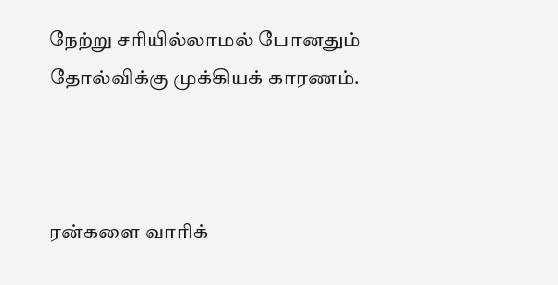நேற்று சரியில்லாமல் போனதும் தோல்விக்கு முக்கியக் காரணம்.



ரன்களை வாரிக்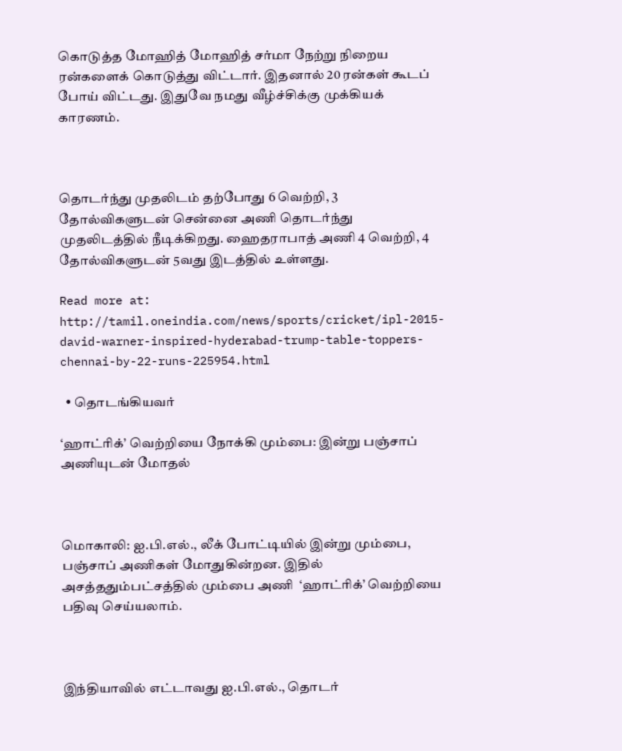கொடுத்த மோஹித் மோஹித் சர்மா நேற்று நிறைய ரன்களைக் கொடுத்து விட்டார். இதனால் 20 ரன்கள் கூடப் போய் விட்டது. இதுவே நமது வீழ்ச்சிக்கு முக்கியக் காரணம்.



தொடர்ந்து முதலிடம் தற்போது 6 வெற்றி, 3 தோல்விகளுடன் சென்னை அணி தொடர்ந்து முதலிடத்தில் நீடிக்கிறது. ஹைதராபாத் அணி 4 வெற்றி, 4 தோல்விகளுடன் 5வது இடத்தில் உள்ளது.

Read more at: http://tamil.oneindia.com/news/sports/cricket/ipl-2015-david-warner-inspired-hyderabad-trump-table-toppers-chennai-by-22-runs-225954.html

  • தொடங்கியவர்

‘ஹாட்ரிக்’ வெற்றியை நோக்கி மும்பை: இன்று பஞ்சாப் அணியுடன் மோதல்



மொகாலி: ஐ.பி.எல்., லீக் போட்டியில் இன்று மும்பை,  பஞ்சாப் அணிகள் மோதுகின்றன. இதில் அசத்ததும்பட்சத்தில் மும்பை அணி  ‘ஹாட்ரிக்’ வெற்றியை பதிவு செய்யலாம்.



இந்தியாவில் எட்டாவது ஐ.பி.எல்., தொடர்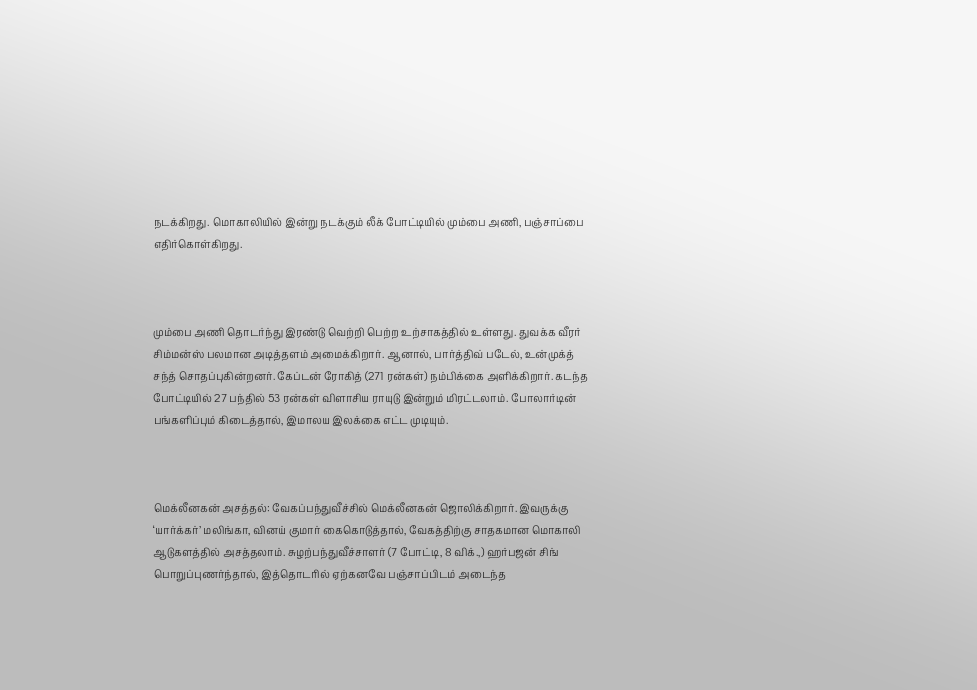நடக்கிறது. மொகாலியில் இன்று நடக்கும் லீக் போட்டியில் மும்பை அணி, பஞ்சாப்பை எதிர்கொள்கிறது.



மும்பை அணி தொடர்ந்து இரண்டு வெற்றி பெற்ற உற்சாகத்தில் உள்ளது. துவக்க வீரர் சிம்மன்ஸ் பலமான அடித்தளம் அமைக்கிறார். ஆனால், பார்த்திவ் படேல், உன்முக்த் சந்த் சொதப்புகின்றனர். கேப்டன் ரோகித் (271 ரன்கள்) நம்பிக்கை அளிக்கிறார். கடந்த போட்டியில் 27 பந்தில் 53 ரன்கள் விளாசிய ராயுடு இன்றும் மிரட்டலாம். போலார்டின் பங்களிப்பும் கிடைத்தால், இமாலய இலக்கை எட்ட முடியும்.



மெக்லீனகன் அசத்தல்: வேகப்பந்துவீச்சில் மெக்லீனகன் ஜொலிக்கிறார். இவருக்கு ‘யார்க்கர்’ மலிங்கா, வினய் குமார் கைகொடுத்தால், வேகத்திற்கு சாதகமான மொகாலி ஆடுகளத்தில் அசத்தலாம். சுழற்பந்துவீச்சாளர் (7 போட்டி, 8 விக்.,) ஹர்பஜன் சிங் பொறுப்புணர்ந்தால், இத்தொடரில் ஏற்கனவே பஞ்சாப்பிடம் அடைந்த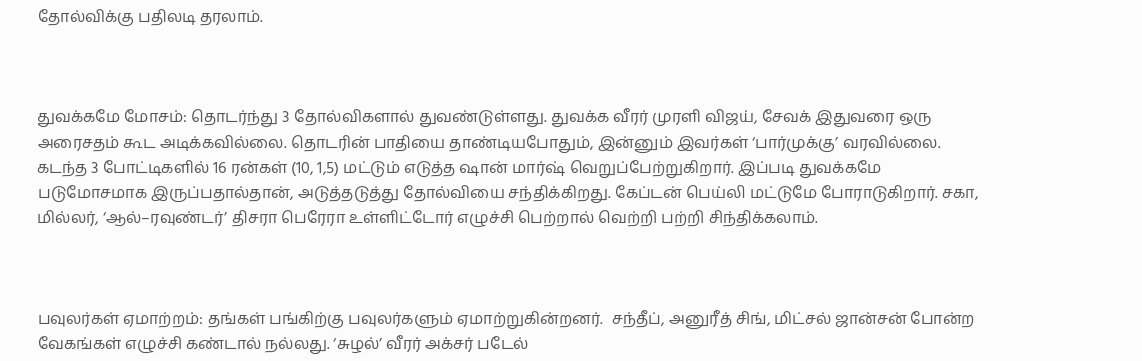தோல்விக்கு பதிலடி தரலாம்.



துவக்கமே மோசம்: தொடர்ந்து 3 தோல்விகளால் துவண்டுள்ளது. துவக்க வீரர் முரளி விஜய், சேவக் இதுவரை ஒரு அரைசதம் கூட அடிக்கவில்லை. தொடரின் பாதியை தாண்டியபோதும், இன்னும் இவர்கள் ‘பார்முக்கு’ வரவில்லை. கடந்த 3 போட்டிகளில் 16 ரன்கள் (10, 1,5) மட்டும் எடுத்த ஷான் மார்ஷ் வெறுப்பேற்றுகிறார். இப்படி துவக்கமே படுமோசமாக இருப்பதால்தான், அடுத்தடுத்து தோல்வியை சந்திக்கிறது. கேப்டன் பெய்லி மட்டுமே போராடுகிறார். சகா, மில்லர், ‘ஆல்–ரவுண்டர்’ திசரா பெரேரா உள்ளிட்டோர் எழுச்சி பெற்றால் வெற்றி பற்றி சிந்திக்கலாம்.



பவுலர்கள் ஏமாற்றம்: தங்கள் பங்கிற்கு பவுலர்களும் ஏமாற்றுகின்றனர்.  சந்தீப், அனுரீத் சிங், மிட்சல் ஜான்சன் போன்ற வேகங்கள் எழுச்சி கண்டால் நல்லது. ‘சுழல்’ வீரர் அக்சர் படேல்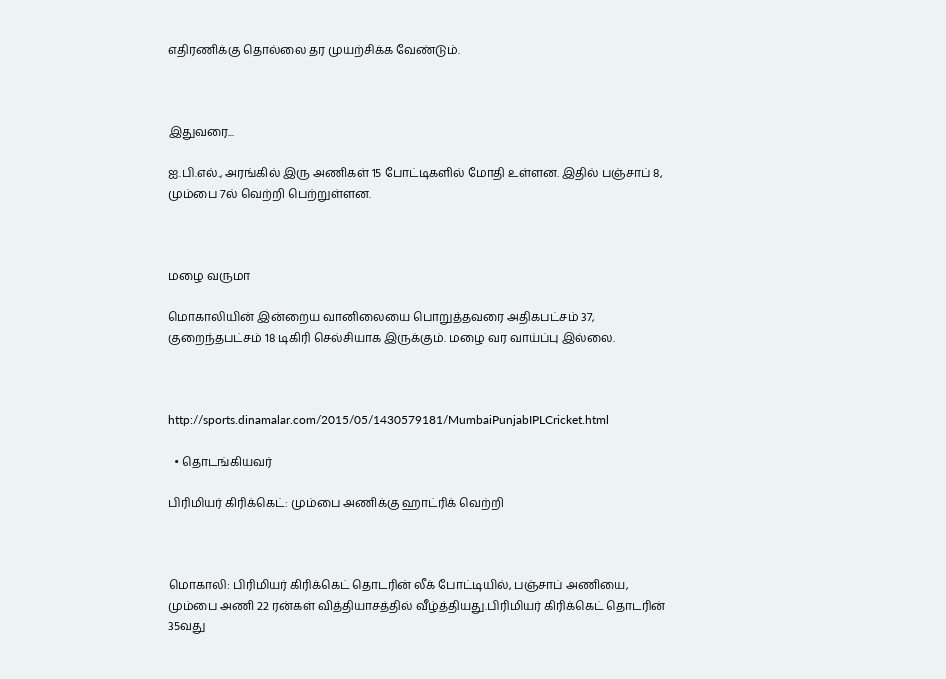எதிரணிக்கு தொல்லை தர முயற்சிக்க வேண்டும்.



இதுவரை...

ஐ.பி.எல்., அரங்கில் இரு அணிகள் 15 போட்டிகளில் மோதி உள்ளன. இதில் பஞ்சாப் 8, மும்பை 7ல் வெற்றி பெற்றுள்ளன.



மழை வருமா

மொகாலியின் இன்றைய வானிலையை பொறுத்தவரை அதிகபட்சம் 37, குறைந்தபட்சம் 18 டிகிரி செல்சியாக இருக்கும். மழை வர வாய்ப்பு இல்லை.



http://sports.dinamalar.com/2015/05/1430579181/MumbaiPunjabIPLCricket.html

  • தொடங்கியவர்

பிரிமியர் கிரிக்கெட்: மும்பை அணிக்கு ஹாட்ரிக் வெற்றி



மொகாலி: பிரிமியர் கிரிக்கெட் தொடரின் லீக் போட்டியில், பஞ்சாப் அணியை, மும்பை அணி 22 ரன்கள் வித்தியாசத்தில் வீழ்த்தியது.பிரிமியர் கிரிக்கெட் தொடரின் 35வது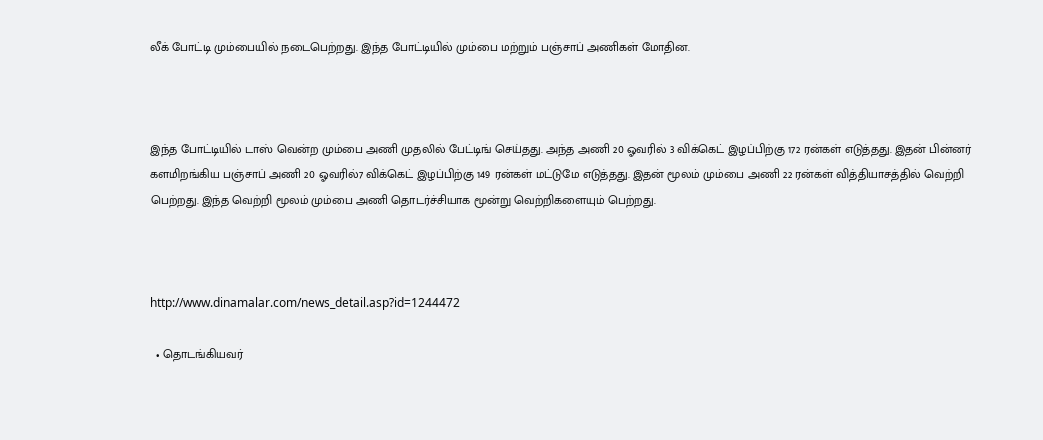லீக் போட்டி மும்பையில் நடைபெற்றது. இந்த போட்டியில் மும்பை மற்றும் பஞ்சாப் அணிகள் மோதின.



இந்த போட்டியில் டாஸ் வென்ற மும்பை அணி முதலில் பேட்டிங் செய்தது. அந்த அணி 20 ஓவரில் 3 விக்கெட் இழப்பிற்கு 172 ரன்கள் எடுத்தது. இதன் பின்னர் களமிறங்கிய பஞ்சாப் அணி 20 ஓவரில்7 விக்கெட் இழப்பிற்கு 149 ரன்கள் மட்டுமே எடுத்தது. இதன் மூலம் மும்பை அணி 22 ரன்கள் வித்தியாசத்தில் வெற்றி பெற்றது. இந்த வெற்றி மூலம் மும்பை அணி தொடர்ச்சியாக மூன்று வெற்றிகளையும் பெற்றது.



http://www.dinamalar.com/news_detail.asp?id=1244472

  • தொடங்கியவர்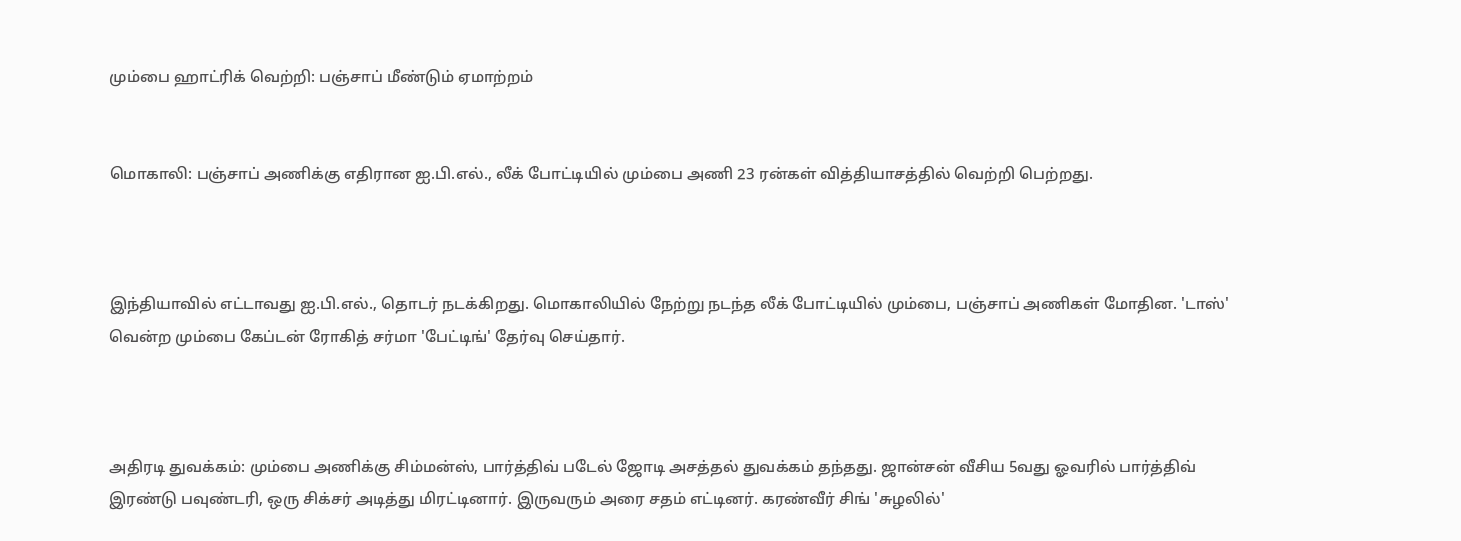மும்பை ஹாட்ரிக் வெற்றி: பஞ்சாப் மீண்டும் ஏமாற்றம்


மொகாலி: பஞ்சாப் அணிக்கு எதிரான ஐ.பி.எல்., லீக் போட்டியில் மும்பை அணி 23 ரன்கள் வித்தியாசத்தில் வெற்றி பெற்றது.



இந்தியாவில் எட்டாவது ஐ.பி.எல்., தொடர் நடக்கிறது. மொகாலியில் நேற்று நடந்த லீக் போட்டியில் மும்பை, பஞ்சாப் அணிகள் மோதின. 'டாஸ்' வென்ற மும்பை கேப்டன் ரோகித் சர்மா 'பேட்டிங்' தேர்வு செய்தார்.



அதிரடி துவக்கம்: மும்பை அணிக்கு சிம்மன்ஸ், பார்த்திவ் படேல் ஜோடி அசத்தல் துவக்கம் தந்தது. ஜான்சன் வீசிய 5வது ஓவரில் பார்த்திவ் இரண்டு பவுண்டரி, ஒரு சிக்சர் அடித்து மிரட்டினார். இருவரும் அரை சதம் எட்டினர். கரண்வீர் சிங் 'சுழலில்'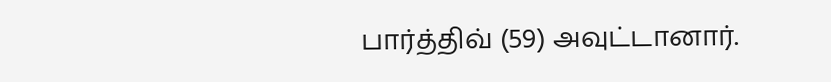பார்த்திவ் (59) அவுட்டானார்.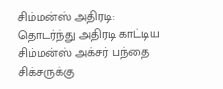சிம்மன்ஸ் அதிரடி: தொடர்ந்து அதிரடி காட்டிய சிம்மன்ஸ் அக்சர் பந்தை சிக்சருக்கு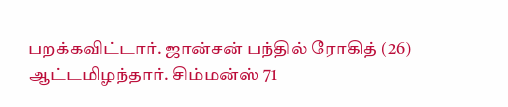பறக்கவிட்டார். ஜான்சன் பந்தில் ரோகித் (26) ஆட்டமிழந்தார். சிம்மன்ஸ் 71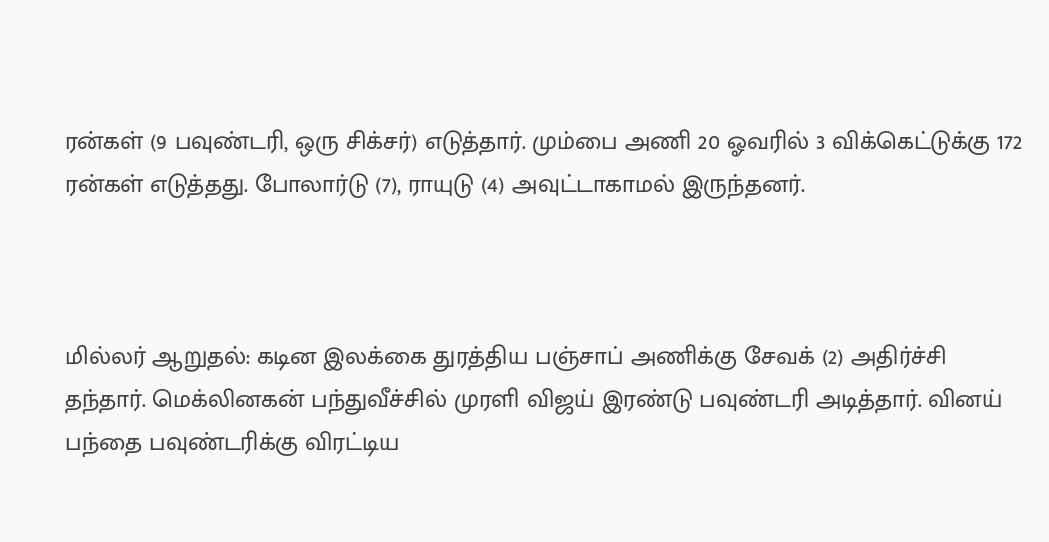ரன்கள் (9 பவுண்டரி, ஒரு சிக்சர்) எடுத்தார். மும்பை அணி 20 ஓவரில் 3 விக்கெட்டுக்கு 172 ரன்கள் எடுத்தது. போலார்டு (7), ராயுடு (4) அவுட்டாகாமல் இருந்தனர்.



மில்லர் ஆறுதல்: கடின இலக்கை துரத்திய பஞ்சாப் அணிக்கு சேவக் (2) அதிர்ச்சி தந்தார். மெக்லினகன் பந்துவீச்சில் முரளி விஜய் இரண்டு பவுண்டரி அடித்தார். வினய் பந்தை பவுண்டரிக்கு விரட்டிய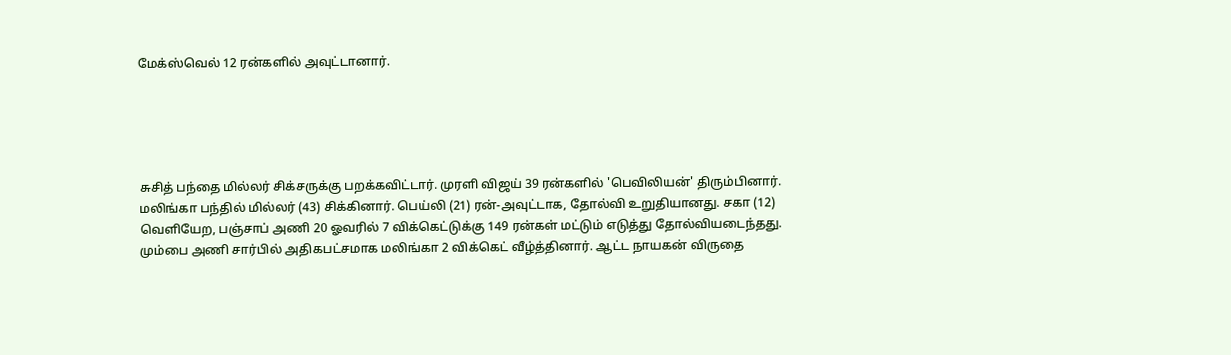மேக்ஸ்வெல் 12 ரன்களில் அவுட்டானார்.





சுசித் பந்தை மில்லர் சிக்சருக்கு பறக்கவிட்டார். முரளி விஜய் 39 ரன்களில் 'பெவிலியன்' திரும்பினார். மலிங்கா பந்தில் மில்லர் (43) சிக்கினார். பெய்லி (21) ரன்-அவுட்டாக, தோல்வி உறுதியானது. சகா (12) வெளியேற, பஞ்சாப் அணி 20 ஓவரில் 7 விக்கெட்டுக்கு 149 ரன்கள் மட்டும் எடுத்து தோல்வியடைந்தது. மும்பை அணி சார்பில் அதிகபட்சமாக மலிங்கா 2 விக்கெட் வீழ்த்தினார். ஆட்ட நாயகன் விருதை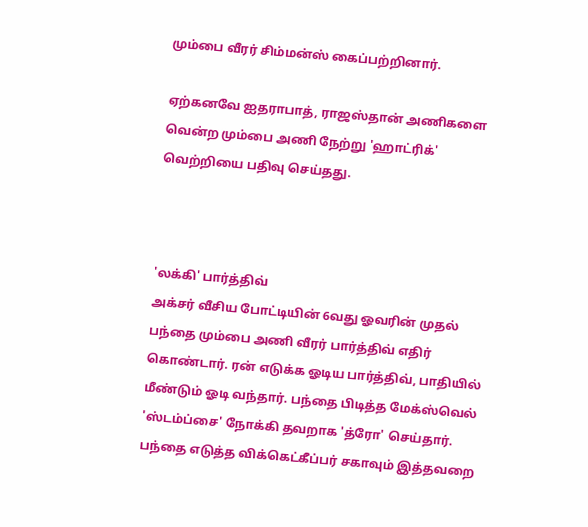மும்பை வீரர் சிம்மன்ஸ் கைப்பற்றினார்.

ஏற்கனவே ஐதராபாத், ராஜஸ்தான் அணிகளை வென்ற மும்பை அணி நேற்று 'ஹாட்ரிக்' வெற்றியை பதிவு செய்தது.



'லக்கி' பார்த்திவ்
அக்சர் வீசிய போட்டியின் 6வது ஓவரின் முதல் பந்தை மும்பை அணி வீரர் பார்த்திவ் எதிர் கொண்டார். ரன் எடுக்க ஓடிய பார்த்திவ், பாதியில் மீண்டும் ஓடி வந்தார். பந்தை பிடித்த மேக்ஸ்வெல் 'ஸ்டம்ப்சை' நோக்கி தவறாக 'த்ரோ' செய்தார். பந்தை எடுத்த விக்கெட்கீப்பர் சகாவும் இத்தவறை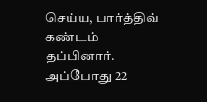செய்ய, பார்த்திவ் கண்டம் தப்பினார். அப்போது 22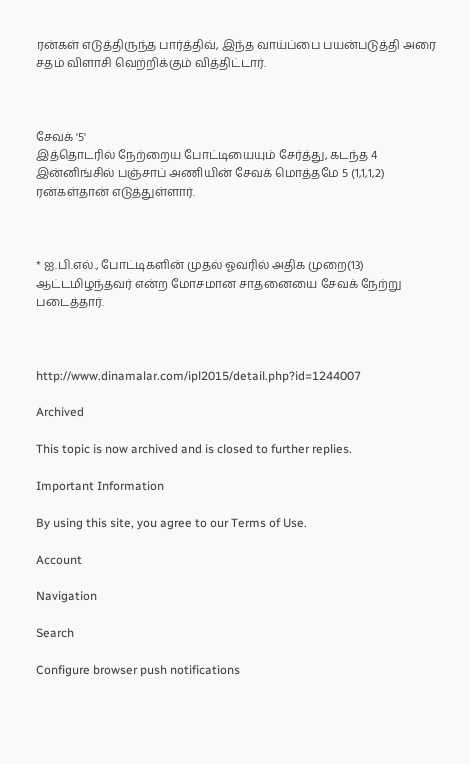ரன்கள் எடுத்திருந்த பார்த்திவ், இந்த வாய்ப்பை பயன்படுத்தி அரை சதம் விளாசி வெற்றிக்கும் வித்திட்டார்.



சேவக் '5'
இத்தொடரில் நேற்றைய போட்டியையும் சேர்த்து, கடந்த 4 இன்னிங்சில் பஞ்சாப் அணியின் சேவக் மொத்தமே 5 (1,1,1,2) ரன்கள்தான் எடுத்துள்ளார்.



* ஐ.பி.எல்., போட்டிகளின் முதல் ஓவரில் அதிக முறை(13) ஆட்டமிழந்தவர் என்ற மோசமான சாதனையை சேவக் நேற்று படைத்தார்.



http://www.dinamalar.com/ipl2015/detail.php?id=1244007

Archived

This topic is now archived and is closed to further replies.

Important Information

By using this site, you agree to our Terms of Use.

Account

Navigation

Search

Configure browser push notifications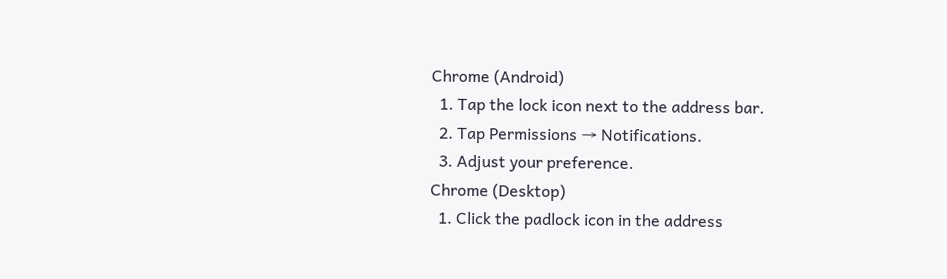Chrome (Android)
  1. Tap the lock icon next to the address bar.
  2. Tap Permissions → Notifications.
  3. Adjust your preference.
Chrome (Desktop)
  1. Click the padlock icon in the address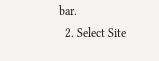bar.
  2. Select Site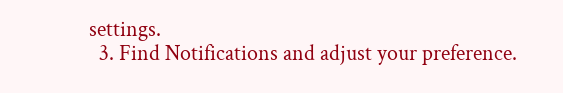settings.
  3. Find Notifications and adjust your preference.